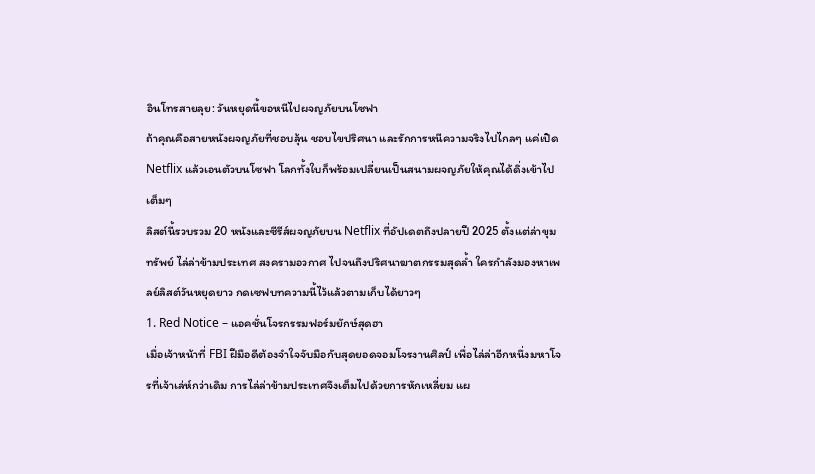อินโทรสายลุย: วันหยุดนี้ขอหนีไปผจญภัยบนโซฟา
ถ้าคุณคือสายหนังผจญภัยที่ชอบลุ้น ชอบไขปริศนา และรักการหนีความจริงไปไกลๆ แค่เปิด Netflix แล้วเอนตัวบนโซฟา โลกทั้งใบก็พร้อมเปลี่ยนเป็นสนามผจญภัยให้คุณได้ดิ่งเข้าไปเต็มๆ
ลิสต์นี้รวบรวม 20 หนังและซีรีส์ผจญภัยบน Netflix ที่อัปเดตถึงปลายปี 2025 ตั้งแต่ล่าขุมทรัพย์ ไล่ล่าข้ามประเทศ สงครามอวกาศ ไปจนถึงปริศนาฆาตกรรมสุดล้ำ ใครกำลังมองหาเพลย์ลิสต์วันหยุดยาว กดเซฟบทความนี้ไว้แล้วตามเก็บได้ยาวๆ
1. Red Notice – แอคชั่นโจรกรรมฟอร์มยักษ์สุดฮา
เมื่อเจ้าหน้าที่ FBI ฝีมือดีต้องจำใจจับมือกับสุดยอดจอมโจรงานศิลป์ เพื่อไล่ล่าอีกหนึ่งมหาโจรที่เจ้าเล่ห์กว่าเดิม การไล่ล่าข้ามประเทศจึงเต็มไปด้วยการหักเหลี่ยม แผ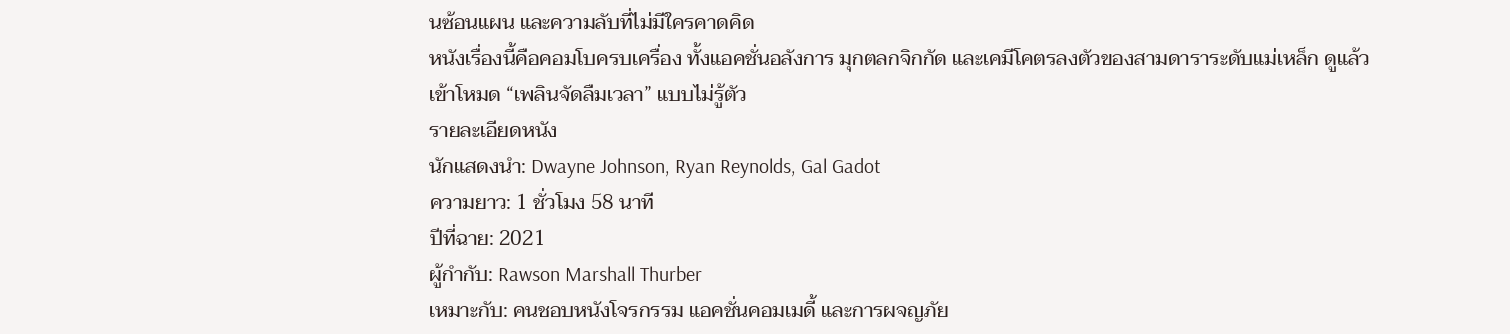นซ้อนแผน และความลับที่ไม่มีใครคาดคิด
หนังเรื่องนี้คือคอมโบครบเครื่อง ทั้งแอคชั่นอลังการ มุกตลกจิกกัด และเคมีโคตรลงตัวของสามดาราระดับแม่เหล็ก ดูแล้วเข้าโหมด “เพลินจัดลืมเวลา” แบบไม่รู้ตัว
รายละเอียดหนัง
นักแสดงนำ: Dwayne Johnson, Ryan Reynolds, Gal Gadot
ความยาว: 1 ชั่วโมง 58 นาที
ปีที่ฉาย: 2021
ผู้กำกับ: Rawson Marshall Thurber
เหมาะกับ: คนชอบหนังโจรกรรม แอคชั่นคอมเมดี้ และการผจญภัย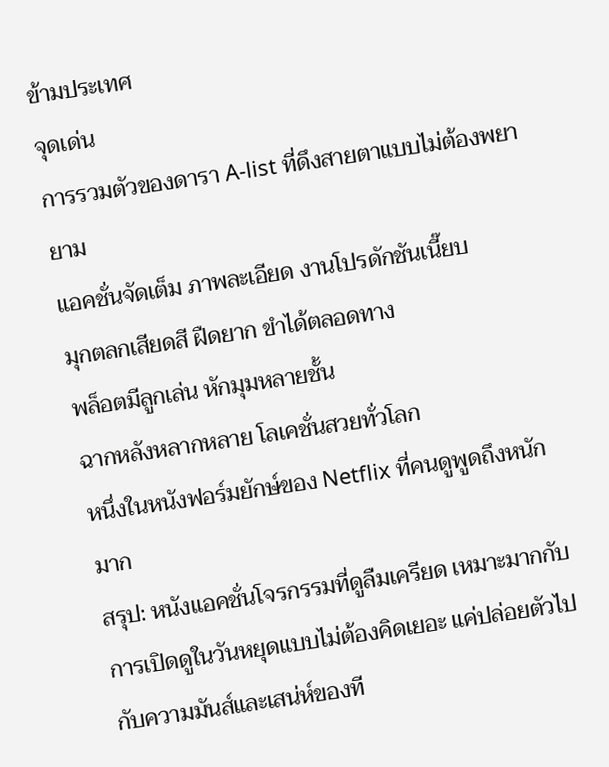ข้ามประเทศ
จุดเด่น
การรวมตัวของดารา A-list ที่ดึงสายตาแบบไม่ต้องพยายาม
แอคชั่นจัดเต็ม ภาพละเอียด งานโปรดักชันเนี๊ยบ
มุกตลกเสียดสี ฝืดยาก ขำได้ตลอดทาง
พล็อตมีลูกเล่น หักมุมหลายชั้น
ฉากหลังหลากหลาย โลเคชั่นสวยทั่วโลก
หนึ่งในหนังฟอร์มยักษ์ของ Netflix ที่คนดูพูดถึงหนักมาก
สรุป: หนังแอคชั่นโจรกรรมที่ดูลืมเครียด เหมาะมากกับการเปิดดูในวันหยุดแบบไม่ต้องคิดเยอะ แค่ปล่อยตัวไปกับความมันส์และเสน่ห์ของที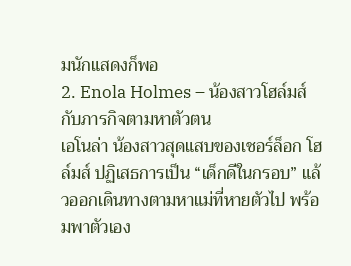มนักแสดงก็พอ
2. Enola Holmes – น้องสาวโฮล์มส์กับภารกิจตามหาตัวตน
เอโนล่า น้องสาวสุดแสบของเชอร์ล็อก โฮล์มส์ ปฏิเสธการเป็น “เด็กดีในกรอบ” แล้วออกเดินทางตามหาแม่ที่หายตัวไป พร้อมพาตัวเอง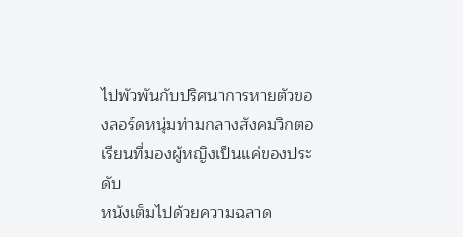ไปพัวพันกับปริศนาการหายตัวของลอร์ดหนุ่มท่ามกลางสังคมวิกตอเรียนที่มองผู้หญิงเป็นแค่ของประดับ
หนังเต็มไปด้วยความฉลาด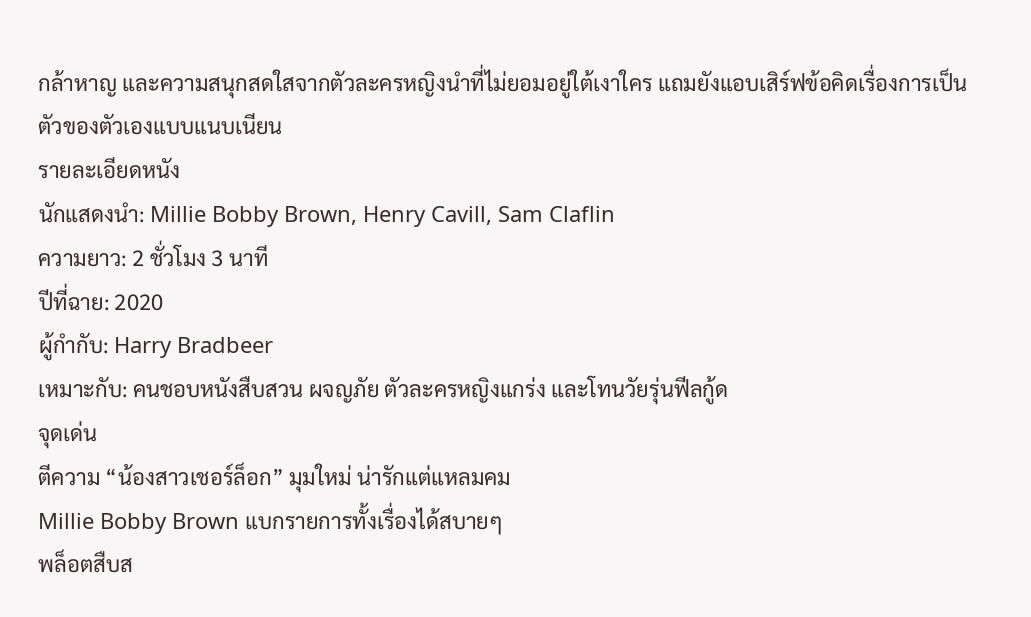กล้าหาญ และความสนุกสดใสจากตัวละครหญิงนำที่ไม่ยอมอยู่ใต้เงาใคร แถมยังแอบเสิร์ฟข้อคิดเรื่องการเป็นตัวของตัวเองแบบแนบเนียน
รายละเอียดหนัง
นักแสดงนำ: Millie Bobby Brown, Henry Cavill, Sam Claflin
ความยาว: 2 ชั่วโมง 3 นาที
ปีที่ฉาย: 2020
ผู้กำกับ: Harry Bradbeer
เหมาะกับ: คนชอบหนังสืบสวน ผจญภัย ตัวละครหญิงแกร่ง และโทนวัยรุ่นฟีลกู้ด
จุดเด่น
ตีความ “น้องสาวเชอร์ล็อก” มุมใหม่ น่ารักแต่แหลมคม
Millie Bobby Brown แบกรายการทั้งเรื่องได้สบายๆ
พล็อตสืบส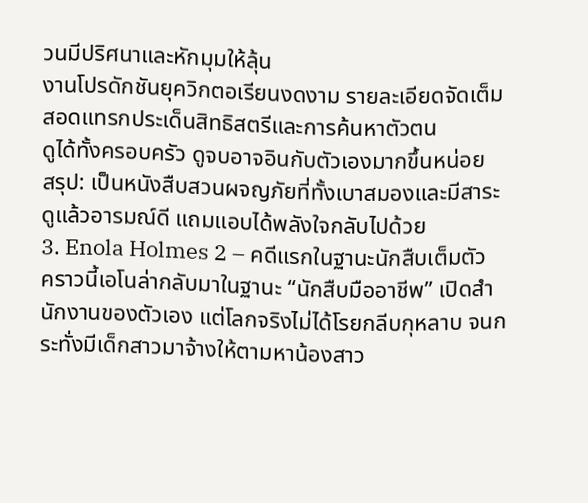วนมีปริศนาและหักมุมให้ลุ้น
งานโปรดักชันยุควิกตอเรียนงดงาม รายละเอียดจัดเต็ม
สอดแทรกประเด็นสิทธิสตรีและการค้นหาตัวตน
ดูได้ทั้งครอบครัว ดูจบอาจอินกับตัวเองมากขึ้นหน่อย
สรุป: เป็นหนังสืบสวนผจญภัยที่ทั้งเบาสมองและมีสาระ ดูแล้วอารมณ์ดี แถมแอบได้พลังใจกลับไปด้วย
3. Enola Holmes 2 – คดีแรกในฐานะนักสืบเต็มตัว
คราวนี้เอโนล่ากลับมาในฐานะ “นักสืบมืออาชีพ” เปิดสำนักงานของตัวเอง แต่โลกจริงไม่ได้โรยกลีบกุหลาบ จนกระทั่งมีเด็กสาวมาจ้างให้ตามหาน้องสาว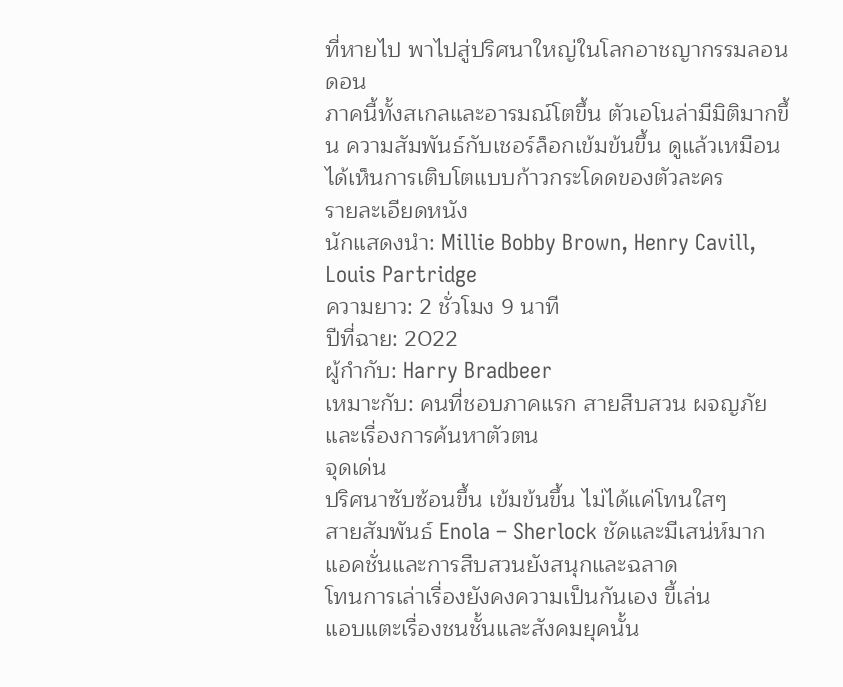ที่หายไป พาไปสู่ปริศนาใหญ่ในโลกอาชญากรรมลอนดอน
ภาคนี้ทั้งสเกลและอารมณ์โตขึ้น ตัวเอโนล่ามีมิติมากขึ้น ความสัมพันธ์กับเชอร์ล็อกเข้มข้นขึ้น ดูแล้วเหมือนได้เห็นการเติบโตแบบก้าวกระโดดของตัวละคร
รายละเอียดหนัง
นักแสดงนำ: Millie Bobby Brown, Henry Cavill, Louis Partridge
ความยาว: 2 ชั่วโมง 9 นาที
ปีที่ฉาย: 2022
ผู้กำกับ: Harry Bradbeer
เหมาะกับ: คนที่ชอบภาคแรก สายสืบสวน ผจญภัย และเรื่องการค้นหาตัวตน
จุดเด่น
ปริศนาซับซ้อนขึ้น เข้มข้นขึ้น ไม่ได้แค่โทนใสๆ
สายสัมพันธ์ Enola – Sherlock ชัดและมีเสน่ห์มาก
แอคชั่นและการสืบสวนยังสนุกและฉลาด
โทนการเล่าเรื่องยังคงความเป็นกันเอง ขี้เล่น
แอบแตะเรื่องชนชั้นและสังคมยุคนั้น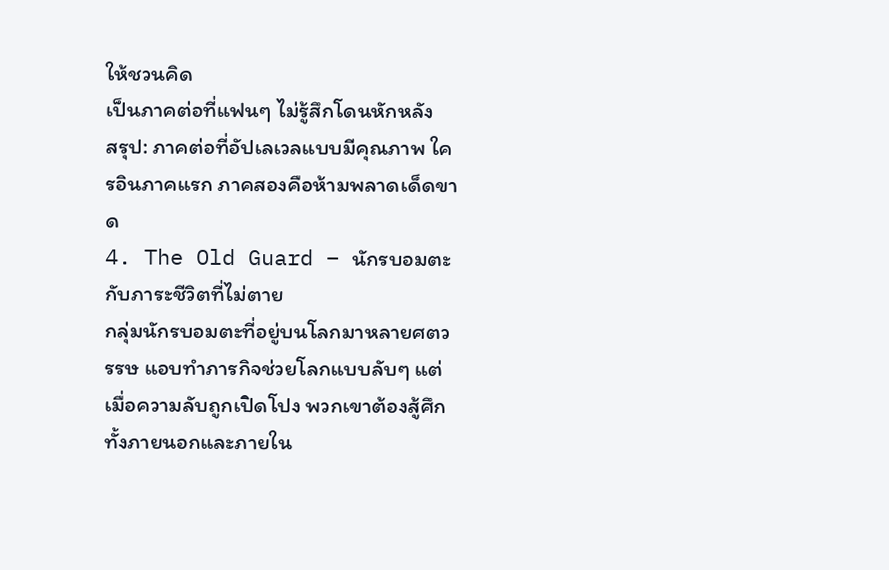ให้ชวนคิด
เป็นภาคต่อที่แฟนๆ ไม่รู้สึกโดนหักหลัง
สรุป: ภาคต่อที่อัปเลเวลแบบมีคุณภาพ ใครอินภาคแรก ภาคสองคือห้ามพลาดเด็ดขาด
4. The Old Guard – นักรบอมตะกับภาระชีวิตที่ไม่ตาย
กลุ่มนักรบอมตะที่อยู่บนโลกมาหลายศตวรรษ แอบทำภารกิจช่วยโลกแบบลับๆ แต่เมื่อความลับถูกเปิดโปง พวกเขาต้องสู้ศึกทั้งภายนอกและภายใน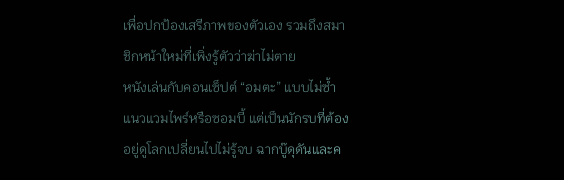เพื่อปกป้องเสรีภาพของตัวเอง รวมถึงสมาชิกหน้าใหม่ที่เพิ่งรู้ตัวว่าฆ่าไม่ตาย
หนังเล่นกับคอนเซ็ปต์ “อมตะ” แบบไม่ซ้ำแนวแวมไพร์หรือซอมบี้ แต่เป็นนักรบที่ต้องอยู่ดูโลกเปลี่ยนไปไม่รู้จบ ฉากบู๊ดุดันและค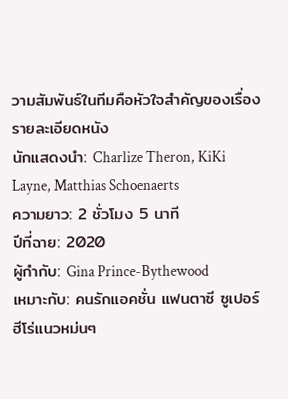วามสัมพันธ์ในทีมคือหัวใจสำคัญของเรื่อง
รายละเอียดหนัง
นักแสดงนำ: Charlize Theron, KiKi Layne, Matthias Schoenaerts
ความยาว: 2 ชั่วโมง 5 นาที
ปีที่ฉาย: 2020
ผู้กำกับ: Gina Prince-Bythewood
เหมาะกับ: คนรักแอคชั่น แฟนตาซี ซูเปอร์ฮีโร่แนวหม่นๆ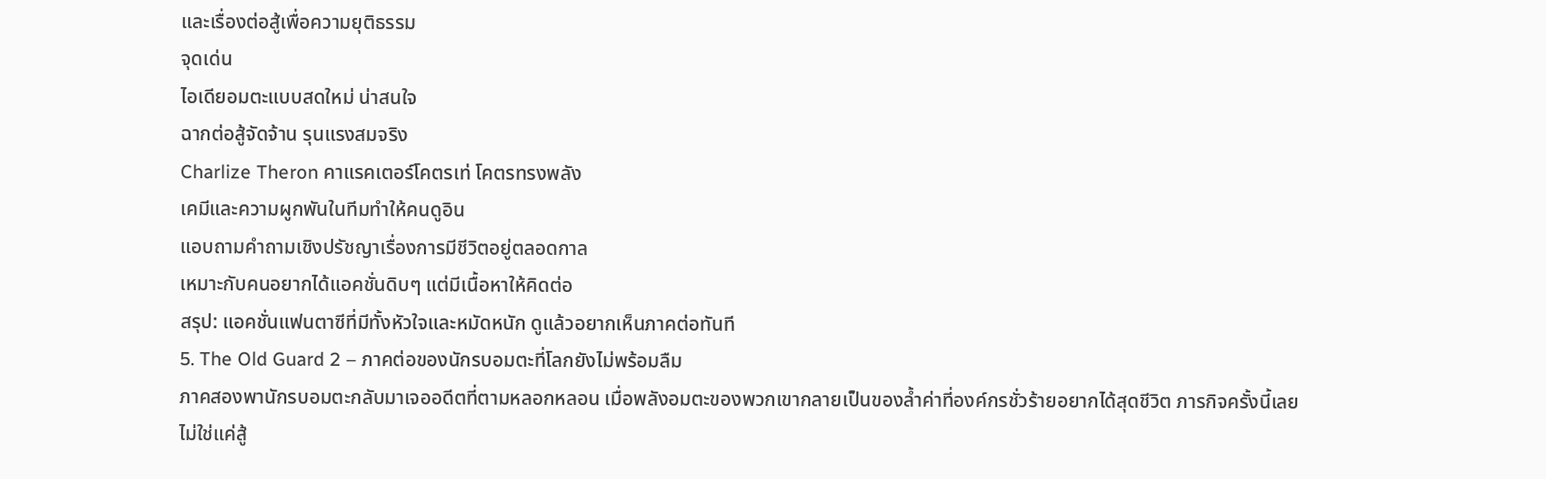และเรื่องต่อสู้เพื่อความยุติธรรม
จุดเด่น
ไอเดียอมตะแบบสดใหม่ น่าสนใจ
ฉากต่อสู้จัดจ้าน รุนแรงสมจริง
Charlize Theron คาแรคเตอร์โคตรเท่ โคตรทรงพลัง
เคมีและความผูกพันในทีมทำให้คนดูอิน
แอบถามคำถามเชิงปรัชญาเรื่องการมีชีวิตอยู่ตลอดกาล
เหมาะกับคนอยากได้แอคชั่นดิบๆ แต่มีเนื้อหาให้คิดต่อ
สรุป: แอคชั่นแฟนตาซีที่มีทั้งหัวใจและหมัดหนัก ดูแล้วอยากเห็นภาคต่อทันที
5. The Old Guard 2 – ภาคต่อของนักรบอมตะที่โลกยังไม่พร้อมลืม
ภาคสองพานักรบอมตะกลับมาเจออดีตที่ตามหลอกหลอน เมื่อพลังอมตะของพวกเขากลายเป็นของล้ำค่าที่องค์กรชั่วร้ายอยากได้สุดชีวิต ภารกิจครั้งนี้เลยไม่ใช่แค่สู้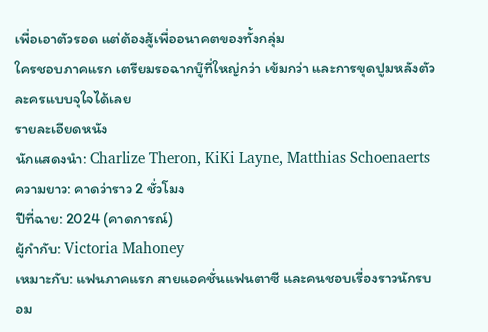เพื่อเอาตัวรอด แต่ต้องสู้เพื่ออนาคตของทั้งกลุ่ม
ใครชอบภาคแรก เตรียมรอฉากบู๊ที่ใหญ่กว่า เข้มกว่า และการขุดปูมหลังตัวละครแบบจุใจได้เลย
รายละเอียดหนัง
นักแสดงนำ: Charlize Theron, KiKi Layne, Matthias Schoenaerts
ความยาว: คาดว่าราว 2 ชั่วโมง
ปีที่ฉาย: 2024 (คาดการณ์)
ผู้กำกับ: Victoria Mahoney
เหมาะกับ: แฟนภาคแรก สายแอคชั่นแฟนตาซี และคนชอบเรื่องราวนักรบอม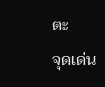ตะ
จุดเด่น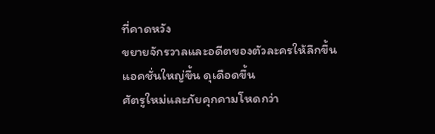ที่คาดหวัง
ขยายจักรวาลและอดีตของตัวละครให้ลึกขึ้น
แอคชั่นใหญ่ขึ้น ดุเดือดขึ้น
ศัตรูใหม่และภัยคุกคามโหดกว่า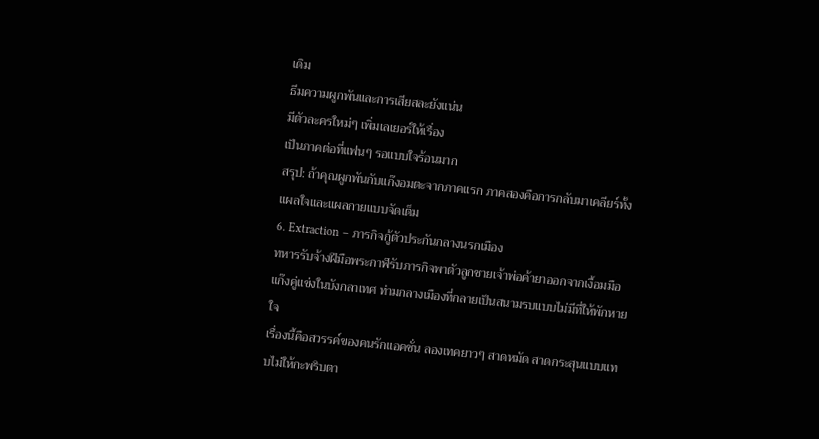เดิม
ธีมความผูกพันและการเสียสละยังแน่น
มีตัวละครใหม่ๆ เพิ่มเลเยอร์ให้เรื่อง
เป็นภาคต่อที่แฟนๆ รอแบบใจร้อนมาก
สรุป: ถ้าคุณผูกพันกับแก๊งอมตะจากภาคแรก ภาคสองคือการกลับมาเคลียร์ทั้งแผลใจและแผลกายแบบจัดเต็ม
6. Extraction – ภารกิจกู้ตัวประกันกลางนรกเมือง
ทหารรับจ้างฝีมือพระกาฬรับภารกิจพาตัวลูกชายเจ้าพ่อค้ายาออกจากเงื้อมมือแก๊งคู่แข่งในบังกลาเทศ ท่ามกลางเมืองที่กลายเป็นสนามรบแบบไม่มีที่ให้พักหายใจ
เรื่องนี้คือสวรรค์ของคนรักแอคชั่น ลองเทคยาวๆ สาดหมัด สาดกระสุนแบบแทบไม่ให้กะพริบตา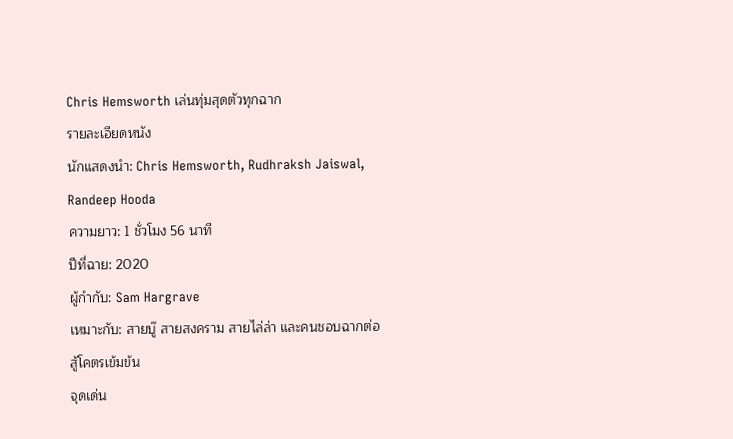Chris Hemsworth เล่นทุ่มสุดตัวทุกฉาก
รายละเอียดหนัง
นักแสดงนำ: Chris Hemsworth, Rudhraksh Jaiswal, Randeep Hooda
ความยาว: 1 ชั่วโมง 56 นาที
ปีที่ฉาย: 2020
ผู้กำกับ: Sam Hargrave
เหมาะกับ: สายบู๊ สายสงคราม สายไล่ล่า และคนชอบฉากต่อสู้โคตรเข้มข้น
จุดเด่น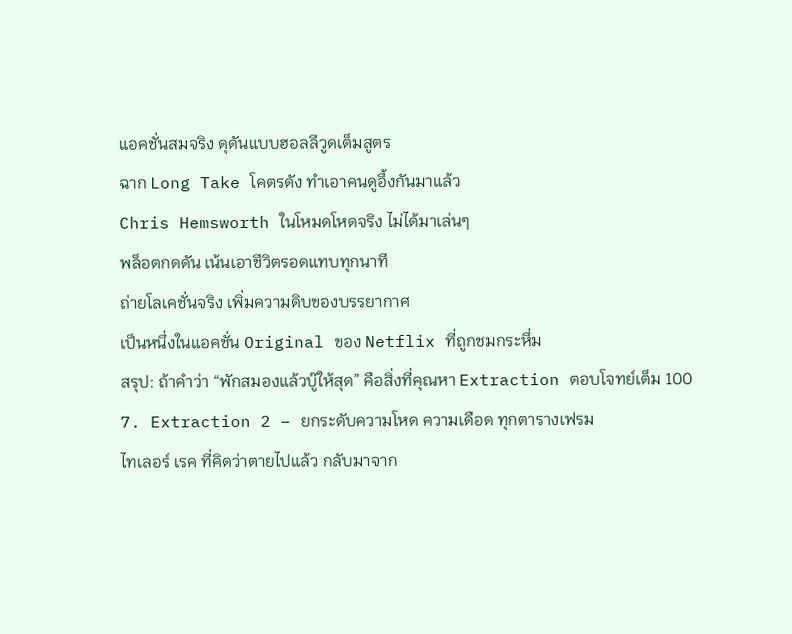แอคชั่นสมจริง ดุดันแบบฮอลลีวูดเต็มสูตร
ฉาก Long Take โคตรดัง ทำเอาคนดูอึ้งกันมาแล้ว
Chris Hemsworth ในโหมดโหดจริง ไม่ได้มาเล่นๆ
พล็อตกดดัน เน้นเอาชีวิตรอดแทบทุกนาที
ถ่ายโลเคชั่นจริง เพิ่มความดิบของบรรยากาศ
เป็นหนึ่งในแอคชั่น Original ของ Netflix ที่ถูกชมกระหึ่ม
สรุป: ถ้าคำว่า “พักสมองแล้วบู๊ให้สุด” คือสิ่งที่คุณหา Extraction ตอบโจทย์เต็ม 100
7. Extraction 2 – ยกระดับความโหด ความเดือด ทุกตารางเฟรม
ไทเลอร์ เรค ที่คิดว่าตายไปแล้ว กลับมาจาก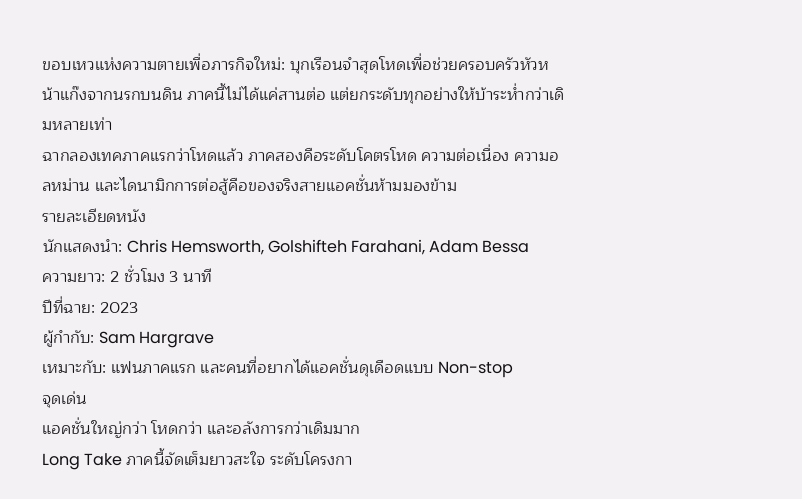ขอบเหวแห่งความตายเพื่อภารกิจใหม่: บุกเรือนจำสุดโหดเพื่อช่วยครอบครัวหัวหน้าแก๊งจากนรกบนดิน ภาคนี้ไม่ได้แค่สานต่อ แต่ยกระดับทุกอย่างให้บ้าระห่ำกว่าเดิมหลายเท่า
ฉากลองเทคภาคแรกว่าโหดแล้ว ภาคสองคือระดับโคตรโหด ความต่อเนื่อง ความอลหม่าน และไดนามิกการต่อสู้คือของจริงสายแอคชั่นห้ามมองข้าม
รายละเอียดหนัง
นักแสดงนำ: Chris Hemsworth, Golshifteh Farahani, Adam Bessa
ความยาว: 2 ชั่วโมง 3 นาที
ปีที่ฉาย: 2023
ผู้กำกับ: Sam Hargrave
เหมาะกับ: แฟนภาคแรก และคนที่อยากได้แอคชั่นดุเดือดแบบ Non-stop
จุดเด่น
แอคชั่นใหญ่กว่า โหดกว่า และอลังการกว่าเดิมมาก
Long Take ภาคนี้จัดเต็มยาวสะใจ ระดับโครงกา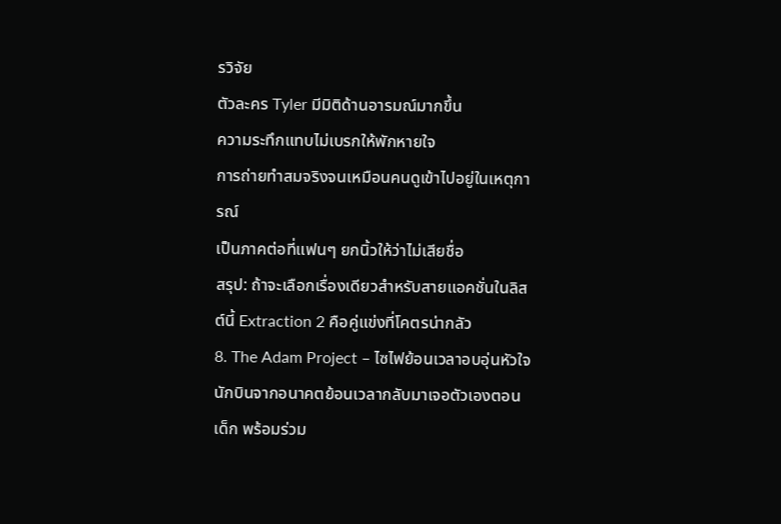รวิจัย
ตัวละคร Tyler มีมิติด้านอารมณ์มากขึ้น
ความระทึกแทบไม่เบรกให้พักหายใจ
การถ่ายทำสมจริงจนเหมือนคนดูเข้าไปอยู่ในเหตุการณ์
เป็นภาคต่อที่แฟนๆ ยกนิ้วให้ว่าไม่เสียชื่อ
สรุป: ถ้าจะเลือกเรื่องเดียวสำหรับสายแอคชั่นในลิสต์นี้ Extraction 2 คือคู่แข่งที่โคตรน่ากลัว
8. The Adam Project – ไซไฟย้อนเวลาอบอุ่นหัวใจ
นักบินจากอนาคตย้อนเวลากลับมาเจอตัวเองตอนเด็ก พร้อมร่วม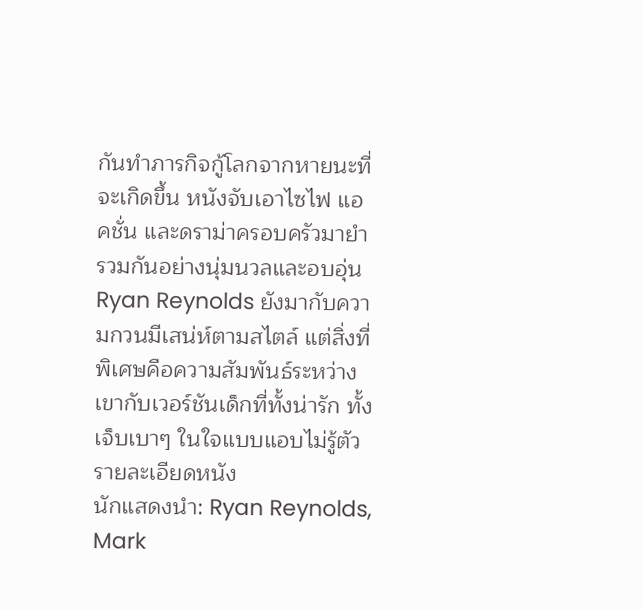กันทำภารกิจกู้โลกจากหายนะที่จะเกิดขึ้น หนังจับเอาไซไฟ แอคชั่น และดราม่าครอบครัวมายำรวมกันอย่างนุ่มนวลและอบอุ่น
Ryan Reynolds ยังมากับความกวนมีเสน่ห์ตามสไตล์ แต่สิ่งที่พิเศษคือความสัมพันธ์ระหว่างเขากับเวอร์ชันเด็กที่ทั้งน่ารัก ทั้งเจ็บเบาๆ ในใจแบบแอบไม่รู้ตัว
รายละเอียดหนัง
นักแสดงนำ: Ryan Reynolds, Mark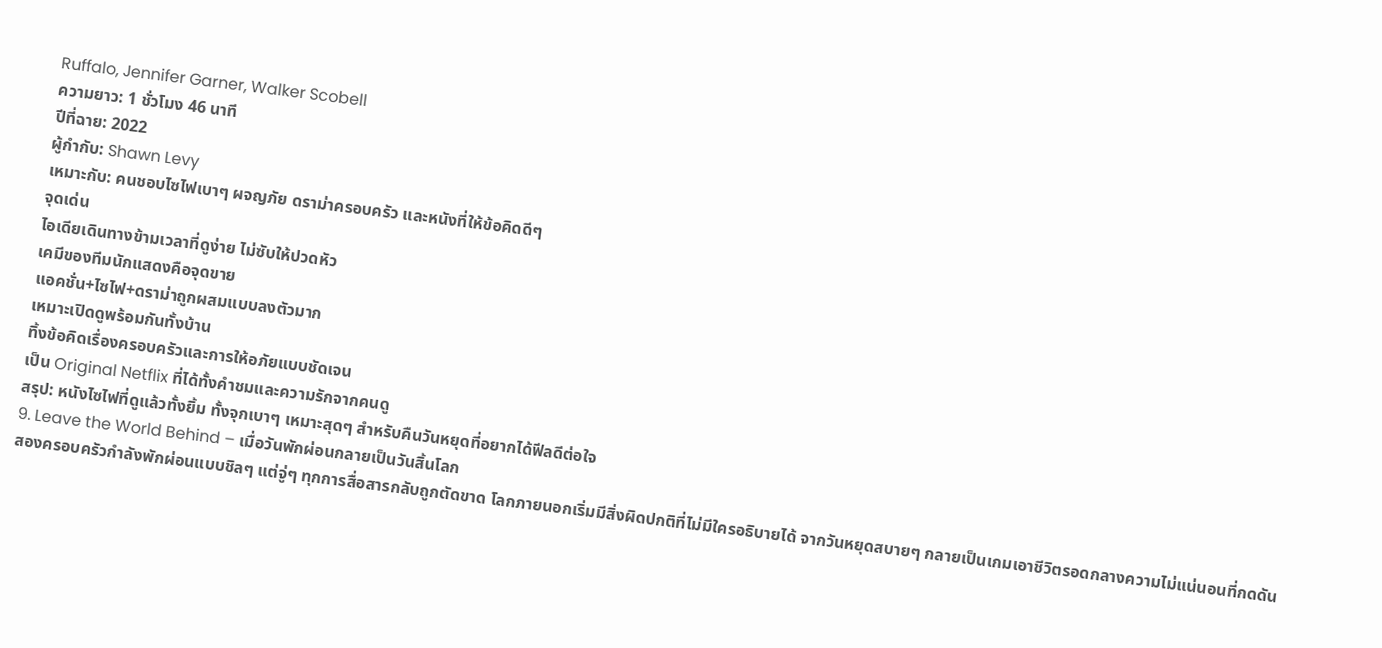Ruffalo, Jennifer Garner, Walker Scobell
ความยาว: 1 ชั่วโมง 46 นาที
ปีที่ฉาย: 2022
ผู้กำกับ: Shawn Levy
เหมาะกับ: คนชอบไซไฟเบาๆ ผจญภัย ดราม่าครอบครัว และหนังที่ให้ข้อคิดดีๆ
จุดเด่น
ไอเดียเดินทางข้ามเวลาที่ดูง่าย ไม่ซับให้ปวดหัว
เคมีของทีมนักแสดงคือจุดขาย
แอคชั่น+ไซไฟ+ดราม่าถูกผสมแบบลงตัวมาก
เหมาะเปิดดูพร้อมกันทั้งบ้าน
ทิ้งข้อคิดเรื่องครอบครัวและการให้อภัยแบบชัดเจน
เป็น Original Netflix ที่ได้ทั้งคำชมและความรักจากคนดู
สรุป: หนังไซไฟที่ดูแล้วทั้งยิ้ม ทั้งจุกเบาๆ เหมาะสุดๆ สำหรับคืนวันหยุดที่อยากได้ฟีลดีต่อใจ
9. Leave the World Behind – เมื่อวันพักผ่อนกลายเป็นวันสิ้นโลก
สองครอบครัวกำลังพักผ่อนแบบชิลๆ แต่จู่ๆ ทุกการสื่อสารกลับถูกตัดขาด โลกภายนอกเริ่มมีสิ่งผิดปกติที่ไม่มีใครอธิบายได้ จากวันหยุดสบายๆ กลายเป็นเกมเอาชีวิตรอดกลางความไม่แน่นอนที่กดดัน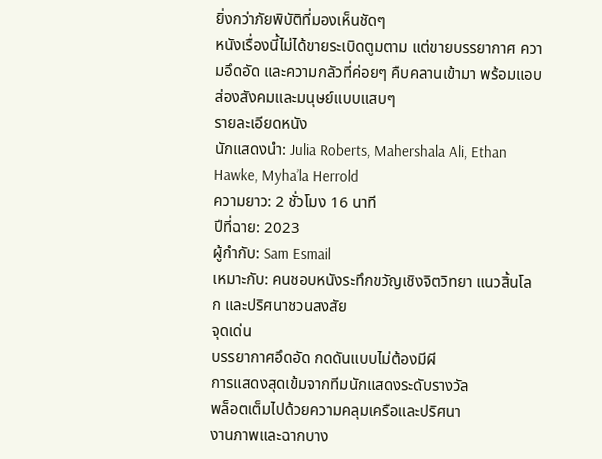ยิ่งกว่าภัยพิบัติที่มองเห็นชัดๆ
หนังเรื่องนี้ไม่ได้ขายระเบิดตูมตาม แต่ขายบรรยากาศ ความอึดอัด และความกลัวที่ค่อยๆ คืบคลานเข้ามา พร้อมแอบส่องสังคมและมนุษย์แบบแสบๆ
รายละเอียดหนัง
นักแสดงนำ: Julia Roberts, Mahershala Ali, Ethan Hawke, Myha’la Herrold
ความยาว: 2 ชั่วโมง 16 นาที
ปีที่ฉาย: 2023
ผู้กำกับ: Sam Esmail
เหมาะกับ: คนชอบหนังระทึกขวัญเชิงจิตวิทยา แนวสิ้นโลก และปริศนาชวนสงสัย
จุดเด่น
บรรยากาศอึดอัด กดดันแบบไม่ต้องมีผี
การแสดงสุดเข้มจากทีมนักแสดงระดับรางวัล
พล็อตเต็มไปด้วยความคลุมเครือและปริศนา
งานภาพและฉากบาง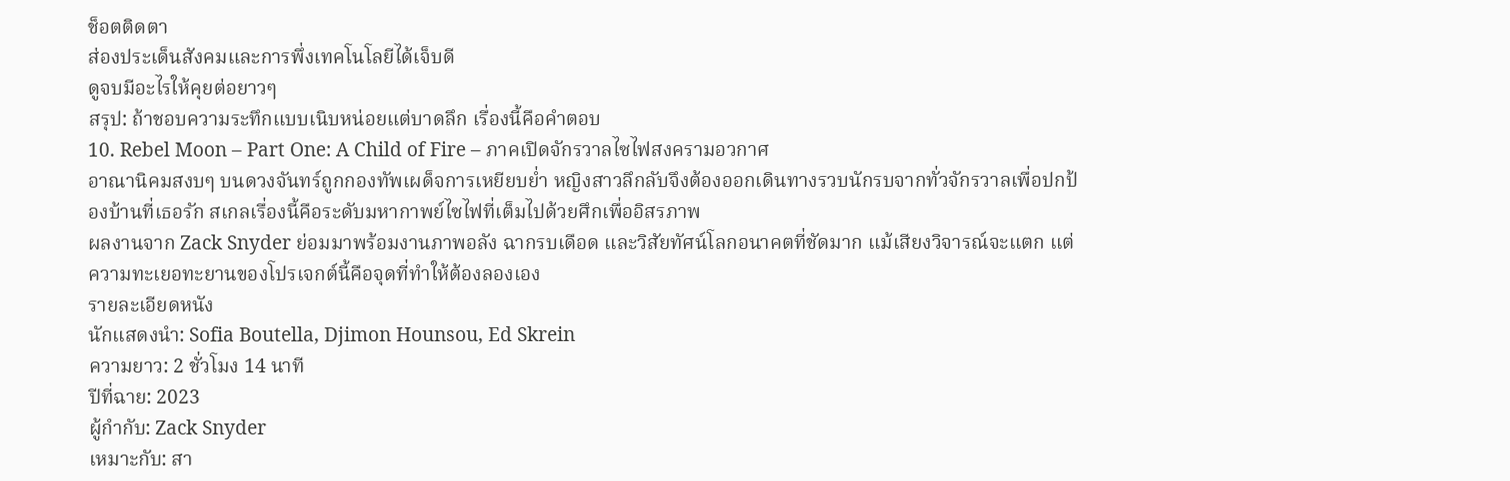ช็อตติดตา
ส่องประเด็นสังคมและการพึ่งเทคโนโลยีได้เจ็บดี
ดูจบมีอะไรให้คุยต่อยาวๆ
สรุป: ถ้าชอบความระทึกแบบเนิบหน่อยแต่บาดลึก เรื่องนี้คือคำตอบ
10. Rebel Moon – Part One: A Child of Fire – ภาคเปิดจักรวาลไซไฟสงครามอวกาศ
อาณานิคมสงบๆ บนดวงจันทร์ถูกกองทัพเผด็จการเหยียบย่ำ หญิงสาวลึกลับจึงต้องออกเดินทางรวบนักรบจากทั่วจักรวาลเพื่อปกป้องบ้านที่เธอรัก สเกลเรื่องนี้คือระดับมหากาพย์ไซไฟที่เต็มไปด้วยศึกเพื่ออิสรภาพ
ผลงานจาก Zack Snyder ย่อมมาพร้อมงานภาพอลัง ฉากรบเดือด และวิสัยทัศน์โลกอนาคตที่ชัดมาก แม้เสียงวิจารณ์จะแตก แต่ความทะเยอทะยานของโปรเจกต์นี้คือจุดที่ทำให้ต้องลองเอง
รายละเอียดหนัง
นักแสดงนำ: Sofia Boutella, Djimon Hounsou, Ed Skrein
ความยาว: 2 ชั่วโมง 14 นาที
ปีที่ฉาย: 2023
ผู้กำกับ: Zack Snyder
เหมาะกับ: สา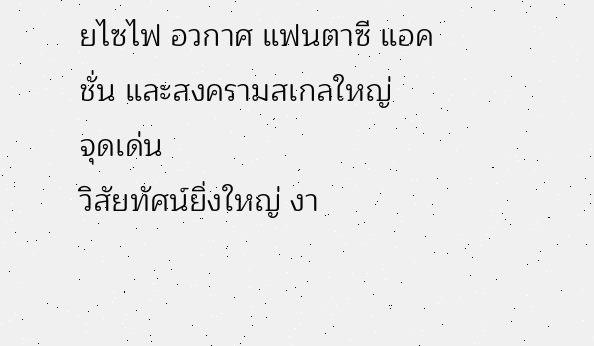ยไซไฟ อวกาศ แฟนตาซี แอคชั่น และสงครามสเกลใหญ่
จุดเด่น
วิสัยทัศน์ยิ่งใหญ่ งา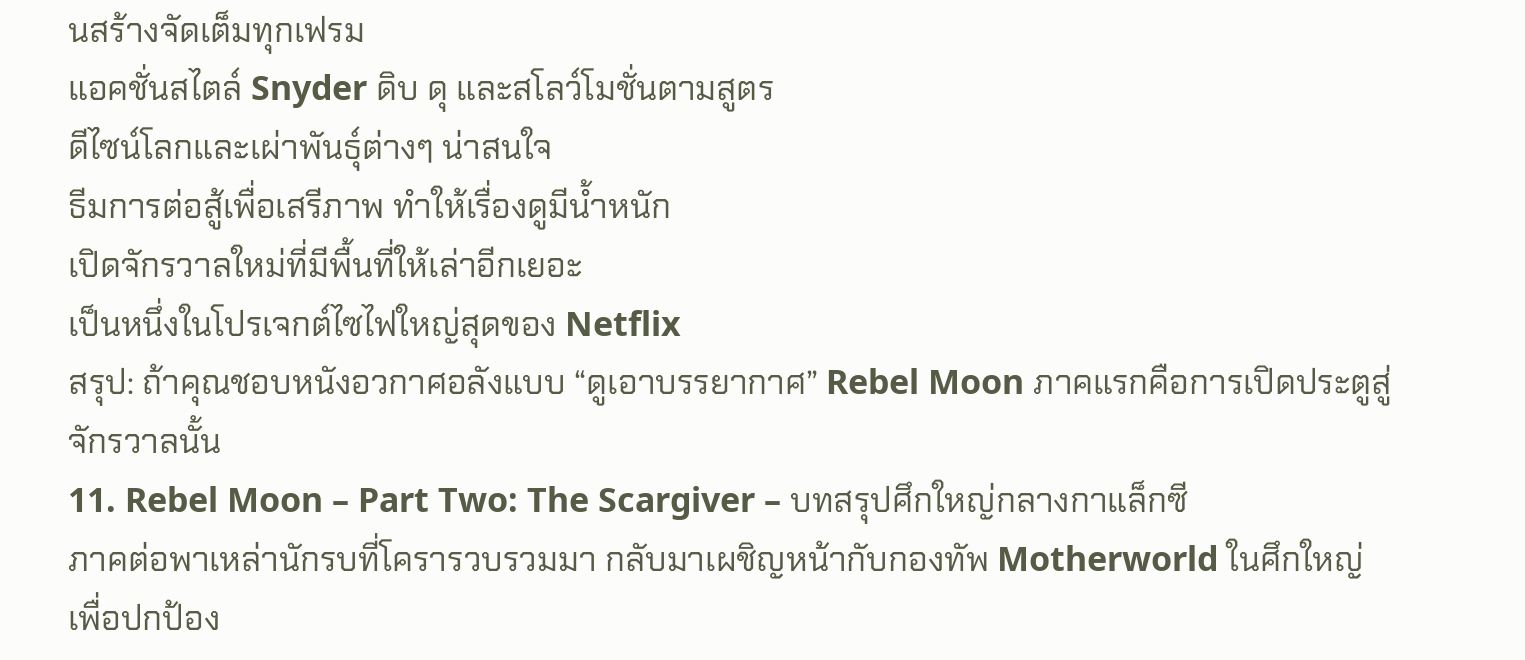นสร้างจัดเต็มทุกเฟรม
แอคชั่นสไตล์ Snyder ดิบ ดุ และสโลว์โมชั่นตามสูตร
ดีไซน์โลกและเผ่าพันธุ์ต่างๆ น่าสนใจ
ธีมการต่อสู้เพื่อเสรีภาพ ทำให้เรื่องดูมีน้ำหนัก
เปิดจักรวาลใหม่ที่มีพื้นที่ให้เล่าอีกเยอะ
เป็นหนึ่งในโปรเจกต์ไซไฟใหญ่สุดของ Netflix
สรุป: ถ้าคุณชอบหนังอวกาศอลังแบบ “ดูเอาบรรยากาศ” Rebel Moon ภาคแรกคือการเปิดประตูสู่จักรวาลนั้น
11. Rebel Moon – Part Two: The Scargiver – บทสรุปศึกใหญ่กลางกาแล็กซี
ภาคต่อพาเหล่านักรบที่โครารวบรวมมา กลับมาเผชิญหน้ากับกองทัพ Motherworld ในศึกใหญ่เพื่อปกป้อง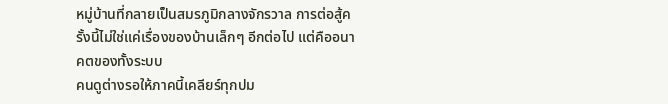หมู่บ้านที่กลายเป็นสมรภูมิกลางจักรวาล การต่อสู้ครั้งนี้ไม่ใช่แค่เรื่องของบ้านเล็กๆ อีกต่อไป แต่คืออนาคตของทั้งระบบ
คนดูต่างรอให้ภาคนี้เคลียร์ทุกปม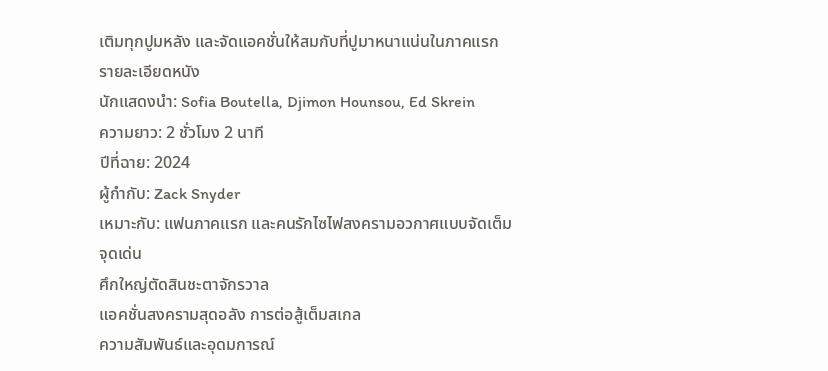เติมทุกปูมหลัง และจัดแอคชั่นให้สมกับที่ปูมาหนาแน่นในภาคแรก
รายละเอียดหนัง
นักแสดงนำ: Sofia Boutella, Djimon Hounsou, Ed Skrein
ความยาว: 2 ชั่วโมง 2 นาที
ปีที่ฉาย: 2024
ผู้กำกับ: Zack Snyder
เหมาะกับ: แฟนภาคแรก และคนรักไซไฟสงครามอวกาศแบบจัดเต็ม
จุดเด่น
ศึกใหญ่ตัดสินชะตาจักรวาล
แอคชั่นสงครามสุดอลัง การต่อสู้เต็มสเกล
ความสัมพันธ์และอุดมการณ์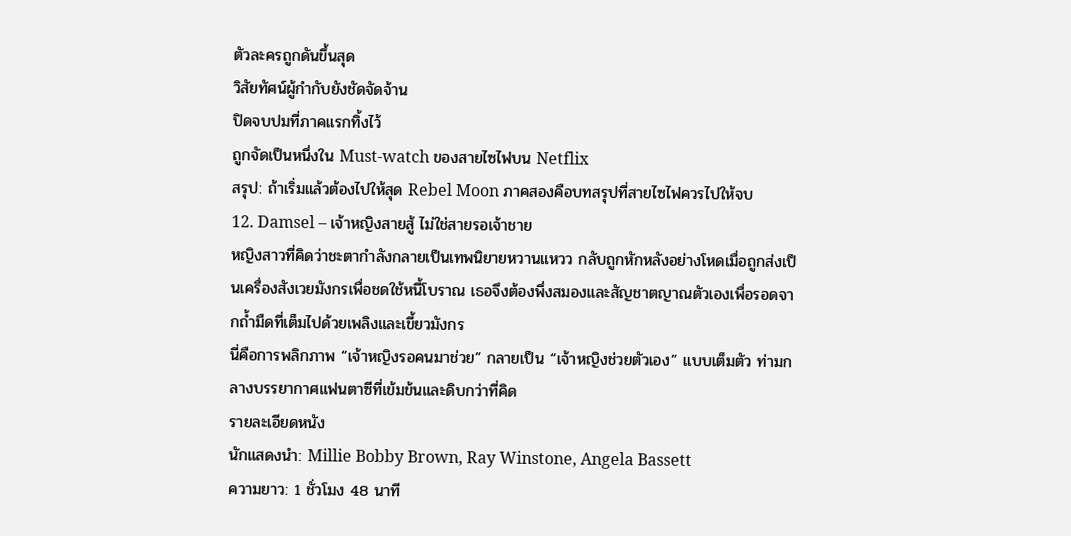ตัวละครถูกดันขึ้นสุด
วิสัยทัศน์ผู้กำกับยังชัดจัดจ้าน
ปิดจบปมที่ภาคแรกทิ้งไว้
ถูกจัดเป็นหนึ่งใน Must-watch ของสายไซไฟบน Netflix
สรุป: ถ้าเริ่มแล้วต้องไปให้สุด Rebel Moon ภาคสองคือบทสรุปที่สายไซไฟควรไปให้จบ
12. Damsel – เจ้าหญิงสายสู้ ไม่ใช่สายรอเจ้าชาย
หญิงสาวที่คิดว่าชะตากำลังกลายเป็นเทพนิยายหวานแหวว กลับถูกหักหลังอย่างโหดเมื่อถูกส่งเป็นเครื่องสังเวยมังกรเพื่อชดใช้หนี้โบราณ เธอจึงต้องพึ่งสมองและสัญชาตญาณตัวเองเพื่อรอดจากถ้ำมืดที่เต็มไปด้วยเพลิงและเขี้ยวมังกร
นี่คือการพลิกภาพ “เจ้าหญิงรอคนมาช่วย” กลายเป็น “เจ้าหญิงช่วยตัวเอง” แบบเต็มตัว ท่ามกลางบรรยากาศแฟนตาซีที่เข้มข้นและดิบกว่าที่คิด
รายละเอียดหนัง
นักแสดงนำ: Millie Bobby Brown, Ray Winstone, Angela Bassett
ความยาว: 1 ชั่วโมง 48 นาที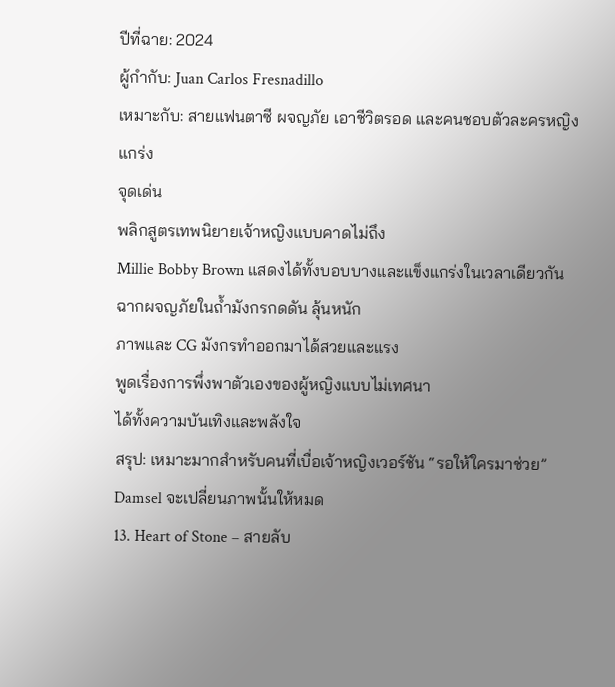ปีที่ฉาย: 2024
ผู้กำกับ: Juan Carlos Fresnadillo
เหมาะกับ: สายแฟนตาซี ผจญภัย เอาชีวิตรอด และคนชอบตัวละครหญิงแกร่ง
จุดเด่น
พลิกสูตรเทพนิยายเจ้าหญิงแบบคาดไม่ถึง
Millie Bobby Brown แสดงได้ทั้งบอบบางและแข็งแกร่งในเวลาเดียวกัน
ฉากผจญภัยในถ้ำมังกรกดดัน ลุ้นหนัก
ภาพและ CG มังกรทำออกมาได้สวยและแรง
พูดเรื่องการพึ่งพาตัวเองของผู้หญิงแบบไม่เทศนา
ได้ทั้งความบันเทิงและพลังใจ
สรุป: เหมาะมากสำหรับคนที่เบื่อเจ้าหญิงเวอร์ชัน “รอให้ใครมาช่วย” Damsel จะเปลี่ยนภาพนั้นให้หมด
13. Heart of Stone – สายลับ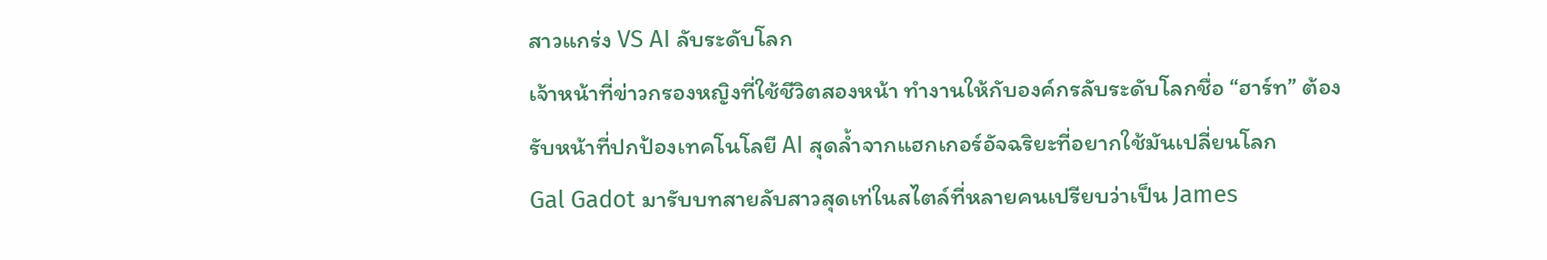สาวแกร่ง VS AI ลับระดับโลก
เจ้าหน้าที่ข่าวกรองหญิงที่ใช้ชีวิตสองหน้า ทำงานให้กับองค์กรลับระดับโลกชื่อ “ฮาร์ท” ต้องรับหน้าที่ปกป้องเทคโนโลยี AI สุดล้ำจากแฮกเกอร์อัจฉริยะที่อยากใช้มันเปลี่ยนโลก
Gal Gadot มารับบทสายลับสาวสุดเท่ในสไตล์ที่หลายคนเปรียบว่าเป็น James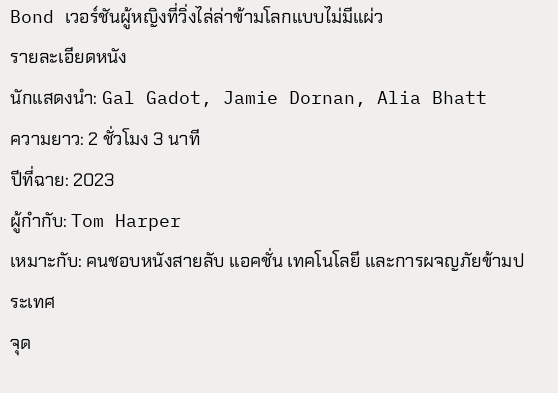Bond เวอร์ชันผู้หญิงที่วิ่งไล่ล่าข้ามโลกแบบไม่มีแผ่ว
รายละเอียดหนัง
นักแสดงนำ: Gal Gadot, Jamie Dornan, Alia Bhatt
ความยาว: 2 ชั่วโมง 3 นาที
ปีที่ฉาย: 2023
ผู้กำกับ: Tom Harper
เหมาะกับ: คนชอบหนังสายลับ แอคชั่น เทคโนโลยี และการผจญภัยข้ามประเทศ
จุด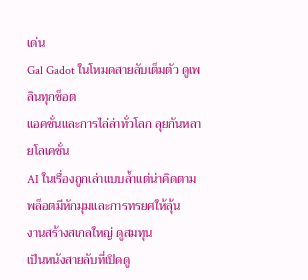เด่น
Gal Gadot ในโหมดสายลับเต็มตัว ดูเพลินทุกช็อต
แอคชั่นและการไล่ล่าทั่วโลก ลุยกันหลายโลเคชั่น
AI ในเรื่องถูกเล่าแบบล้ำแต่น่าคิดตาม
พล็อตมีหักมุมและการทรยศให้ลุ้น
งานสร้างสเกลใหญ่ ดูสมทุน
เป็นหนังสายลับที่เปิดดู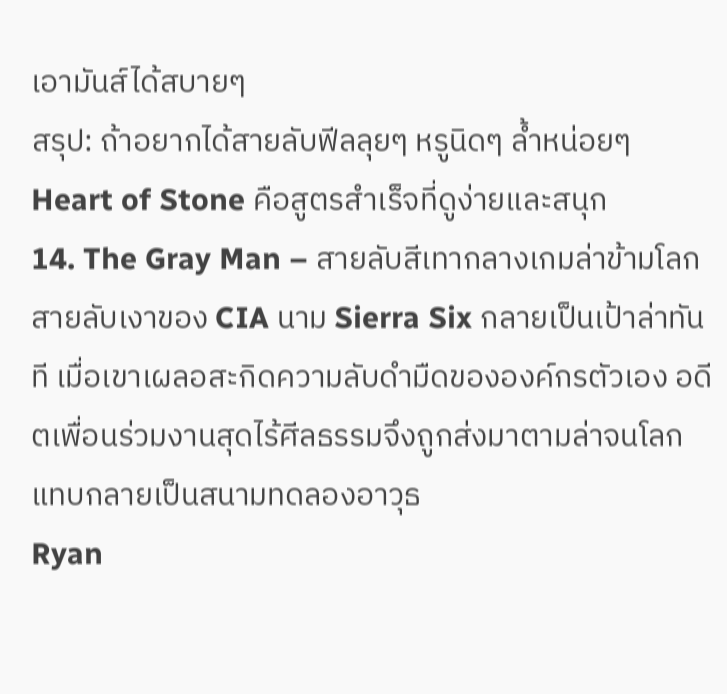เอามันส์ได้สบายๆ
สรุป: ถ้าอยากได้สายลับฟีลลุยๆ หรูนิดๆ ล้ำหน่อยๆ Heart of Stone คือสูตรสำเร็จที่ดูง่ายและสนุก
14. The Gray Man – สายลับสีเทากลางเกมล่าข้ามโลก
สายลับเงาของ CIA นาม Sierra Six กลายเป็นเป้าล่าทันที เมื่อเขาเผลอสะกิดความลับดำมืดขององค์กรตัวเอง อดีตเพื่อนร่วมงานสุดไร้ศีลธรรมจึงถูกส่งมาตามล่าจนโลกแทบกลายเป็นสนามทดลองอาวุธ
Ryan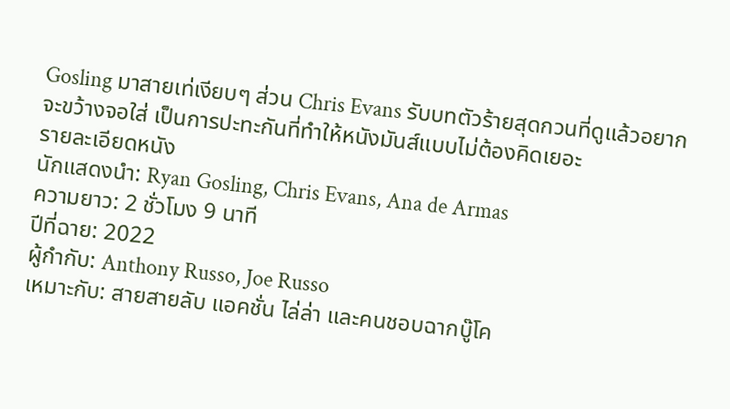Gosling มาสายเท่เงียบๆ ส่วน Chris Evans รับบทตัวร้ายสุดกวนที่ดูแล้วอยากจะขว้างจอใส่ เป็นการปะทะกันที่ทำให้หนังมันส์แบบไม่ต้องคิดเยอะ
รายละเอียดหนัง
นักแสดงนำ: Ryan Gosling, Chris Evans, Ana de Armas
ความยาว: 2 ชั่วโมง 9 นาที
ปีที่ฉาย: 2022
ผู้กำกับ: Anthony Russo, Joe Russo
เหมาะกับ: สายสายลับ แอคชั่น ไล่ล่า และคนชอบฉากบู๊โค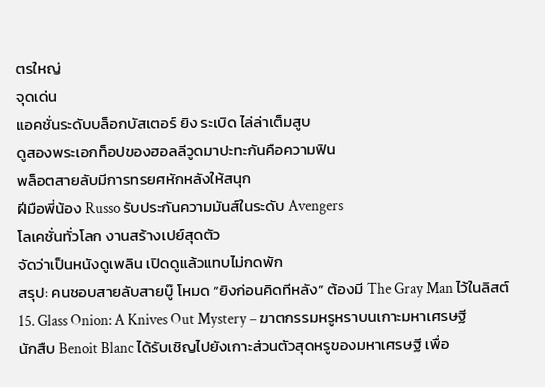ตรใหญ่
จุดเด่น
แอคชั่นระดับบล็อกบัสเตอร์ ยิง ระเบิด ไล่ล่าเต็มสูบ
ดูสองพระเอกท็อปของฮอลลีวูดมาปะทะกันคือความฟิน
พล็อตสายลับมีการทรยศหักหลังให้สนุก
ฝีมือพี่น้อง Russo รับประกันความมันส์ในระดับ Avengers
โลเคชั่นทั่วโลก งานสร้างเปย์สุดตัว
จัดว่าเป็นหนังดูเพลิน เปิดดูแล้วแทบไม่กดพัก
สรุป: คนชอบสายลับสายบู๊ โหมด “ยิงก่อนคิดทีหลัง” ต้องมี The Gray Man ไว้ในลิสต์
15. Glass Onion: A Knives Out Mystery – ฆาตกรรมหรูหราบนเกาะมหาเศรษฐี
นักสืบ Benoit Blanc ได้รับเชิญไปยังเกาะส่วนตัวสุดหรูของมหาเศรษฐี เพื่อ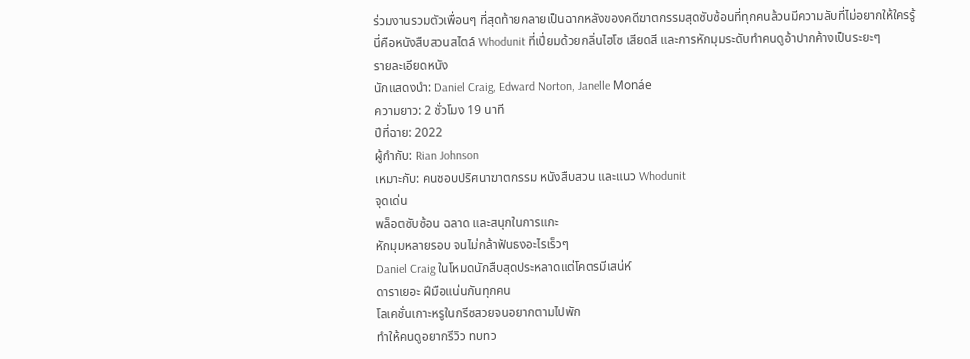ร่วมงานรวมตัวเพื่อนๆ ที่สุดท้ายกลายเป็นฉากหลังของคดีฆาตกรรมสุดซับซ้อนที่ทุกคนล้วนมีความลับที่ไม่อยากให้ใครรู้
นี่คือหนังสืบสวนสไตล์ Whodunit ที่เปี่ยมด้วยกลิ่นไฮโซ เสียดสี และการหักมุมระดับทำคนดูอ้าปากค้างเป็นระยะๆ
รายละเอียดหนัง
นักแสดงนำ: Daniel Craig, Edward Norton, Janelle Monáe
ความยาว: 2 ชั่วโมง 19 นาที
ปีที่ฉาย: 2022
ผู้กำกับ: Rian Johnson
เหมาะกับ: คนชอบปริศนาฆาตกรรม หนังสืบสวน และแนว Whodunit
จุดเด่น
พล็อตซับซ้อน ฉลาด และสนุกในการแกะ
หักมุมหลายรอบ จนไม่กล้าฟันธงอะไรเร็วๆ
Daniel Craig ในโหมดนักสืบสุดประหลาดแต่โคตรมีเสน่ห์
ดาราเยอะ ฝีมือแน่นกันทุกคน
โลเคชั่นเกาะหรูในกรีซสวยจนอยากตามไปพัก
ทำให้คนดูอยากรีวิว ทบทว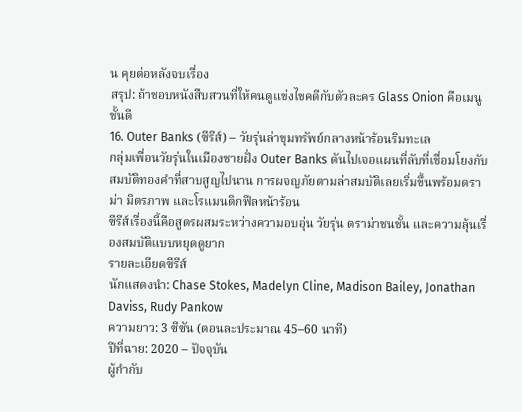น คุยต่อหลังจบเรื่อง
สรุป: ถ้าชอบหนังสืบสวนที่ให้คนดูแข่งไขคดีกับตัวละคร Glass Onion คือเมนูชั้นดี
16. Outer Banks (ซีรีส์) – วัยรุ่นล่าขุมทรัพย์กลางหน้าร้อนริมทะเล
กลุ่มเพื่อนวัยรุ่นในเมืองชายฝั่ง Outer Banks ดันไปเจอแผนที่ลับที่เชื่อมโยงกับสมบัติทองคำที่สาบสูญไปนาน การผจญภัยตามล่าสมบัติเลยเริ่มขึ้นพร้อมดราม่า มิตรภาพ และโรแมนติกฟีลหน้าร้อน
ซีรีส์เรื่องนี้คือสูตรผสมระหว่างความอบอุ่น วัยรุ่น ดราม่าชนชั้น และความลุ้นเรื่องสมบัติแบบหยุดดูยาก
รายละเอียดซีรีส์
นักแสดงนำ: Chase Stokes, Madelyn Cline, Madison Bailey, Jonathan Daviss, Rudy Pankow
ความยาว: 3 ซีซัน (ตอนละประมาณ 45–60 นาที)
ปีที่ฉาย: 2020 – ปัจจุบัน
ผู้กำกับ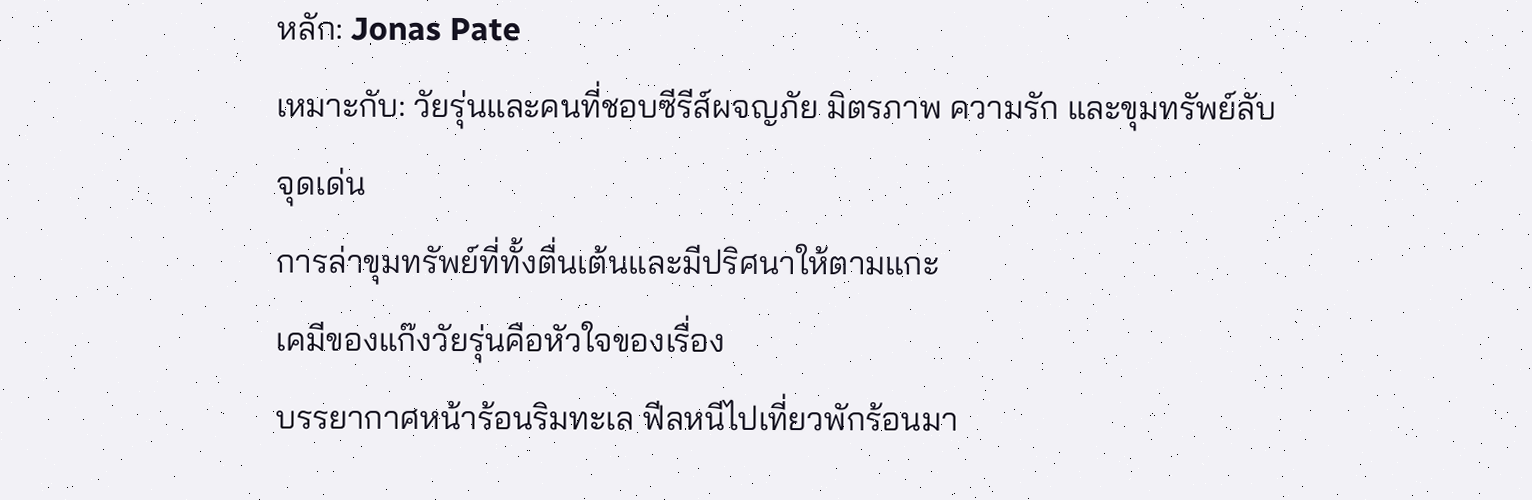หลัก: Jonas Pate
เหมาะกับ: วัยรุ่นและคนที่ชอบซีรีส์ผจญภัย มิตรภาพ ความรัก และขุมทรัพย์ลับ
จุดเด่น
การล่าขุมทรัพย์ที่ทั้งตื่นเต้นและมีปริศนาให้ตามแกะ
เคมีของแก๊งวัยรุ่นคือหัวใจของเรื่อง
บรรยากาศหน้าร้อนริมทะเล ฟีลหนีไปเที่ยวพักร้อนมา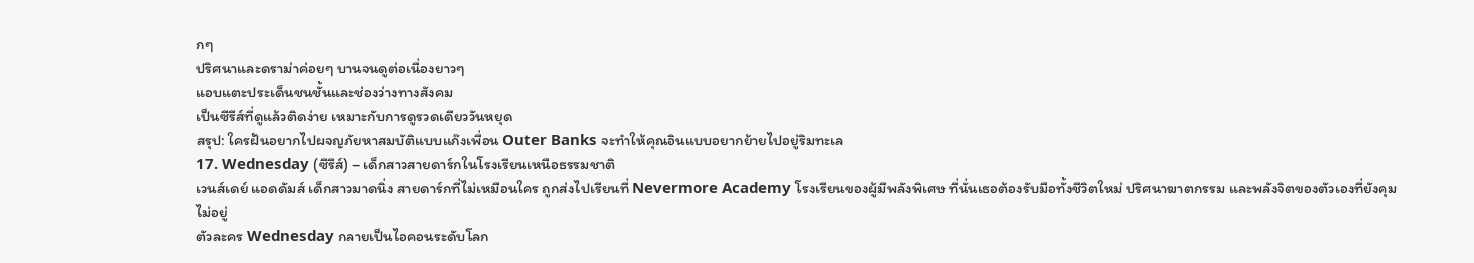กๆ
ปริศนาและดราม่าค่อยๆ บานจนดูต่อเนื่องยาวๆ
แอบแตะประเด็นชนชั้นและช่องว่างทางสังคม
เป็นซีรีส์ที่ดูแล้วติดง่าย เหมาะกับการดูรวดเดียววันหยุด
สรุป: ใครฝันอยากไปผจญภัยหาสมบัติแบบแก๊งเพื่อน Outer Banks จะทำให้คุณอินแบบอยากย้ายไปอยู่ริมทะเล
17. Wednesday (ซีรีส์) – เด็กสาวสายดาร์กในโรงเรียนเหนือธรรมชาติ
เวนส์เดย์ แอดดัมส์ เด็กสาวมาดนิ่ง สายดาร์กที่ไม่เหมือนใคร ถูกส่งไปเรียนที่ Nevermore Academy โรงเรียนของผู้มีพลังพิเศษ ที่นั่นเธอต้องรับมือทั้งชีวิตใหม่ ปริศนาฆาตกรรม และพลังจิตของตัวเองที่ยังคุมไม่อยู่
ตัวละคร Wednesday กลายเป็นไอคอนระดับโลก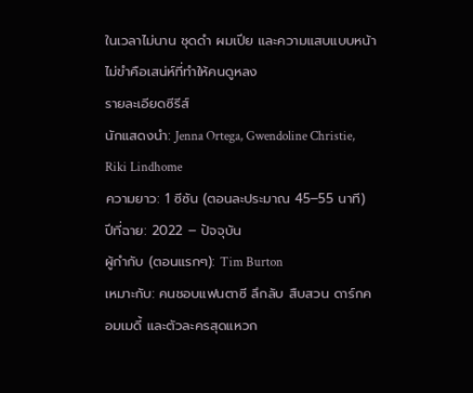ในเวลาไม่นาน ชุดดำ ผมเปีย และความแสบแบบหน้าไม่ขำคือเสน่ห์ที่ทำให้คนดูหลง
รายละเอียดซีรีส์
นักแสดงนำ: Jenna Ortega, Gwendoline Christie, Riki Lindhome
ความยาว: 1 ซีซัน (ตอนละประมาณ 45–55 นาที)
ปีที่ฉาย: 2022 – ปัจจุบัน
ผู้กำกับ (ตอนแรกๆ): Tim Burton
เหมาะกับ: คนชอบแฟนตาซี ลึกลับ สืบสวน ดาร์กคอมเมดี้ และตัวละครสุดแหวก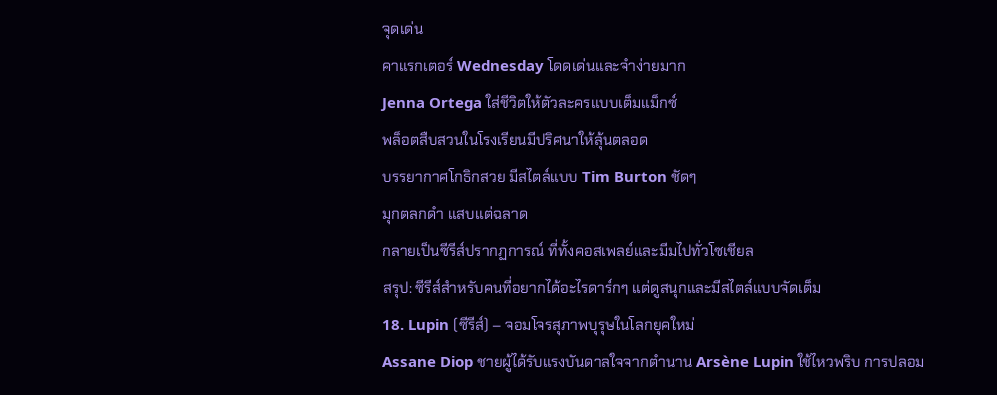จุดเด่น
คาแรกเตอร์ Wednesday โดดเด่นและจำง่ายมาก
Jenna Ortega ใส่ชีวิตให้ตัวละครแบบเต็มแม็กซ์
พล็อตสืบสวนในโรงเรียนมีปริศนาให้ลุ้นตลอด
บรรยากาศโกธิกสวย มีสไตล์แบบ Tim Burton ชัดๆ
มุกตลกดำ แสบแต่ฉลาด
กลายเป็นซีรีส์ปรากฏการณ์ ที่ทั้งคอสเพลย์และมีมไปทั่วโซเชียล
สรุป: ซีรีส์สำหรับคนที่อยากได้อะไรดาร์กๆ แต่ดูสนุกและมีสไตล์แบบจัดเต็ม
18. Lupin (ซีรีส์) – จอมโจรสุภาพบุรุษในโลกยุคใหม่
Assane Diop ชายผู้ได้รับแรงบันดาลใจจากตำนาน Arsène Lupin ใช้ไหวพริบ การปลอม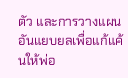ตัว และการวางแผนอันแยบยลเพื่อแก้แค้นให้พ่อ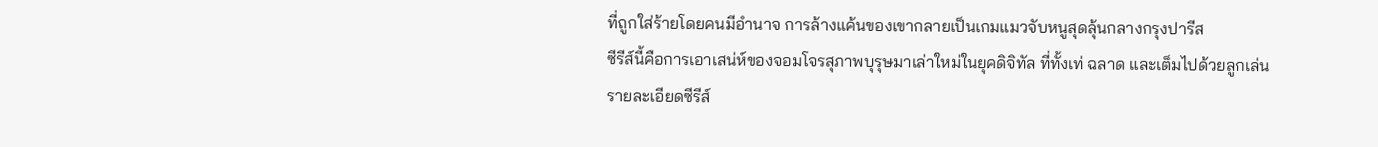ที่ถูกใส่ร้ายโดยคนมีอำนาจ การล้างแค้นของเขากลายเป็นเกมแมวจับหนูสุดลุ้นกลางกรุงปารีส
ซีรีส์นี้คือการเอาเสน่ห์ของจอมโจรสุภาพบุรุษมาเล่าใหม่ในยุคดิจิทัล ที่ทั้งเท่ ฉลาด และเต็มไปด้วยลูกเล่น
รายละเอียดซีรีส์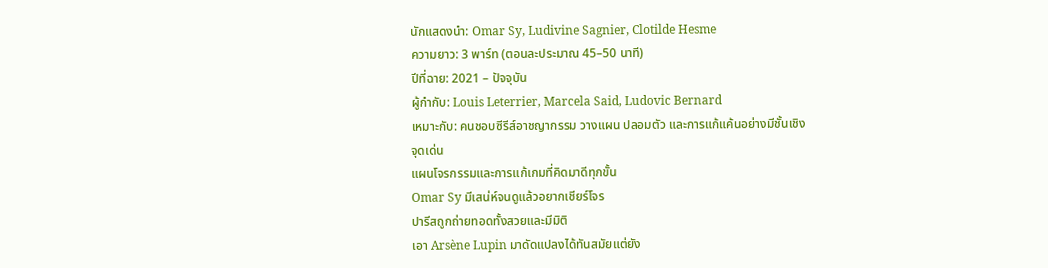นักแสดงนำ: Omar Sy, Ludivine Sagnier, Clotilde Hesme
ความยาว: 3 พาร์ท (ตอนละประมาณ 45–50 นาที)
ปีที่ฉาย: 2021 – ปัจจุบัน
ผู้กำกับ: Louis Leterrier, Marcela Said, Ludovic Bernard
เหมาะกับ: คนชอบซีรีส์อาชญากรรม วางแผน ปลอมตัว และการแก้แค้นอย่างมีชั้นเชิง
จุดเด่น
แผนโจรกรรมและการแก้เกมที่คิดมาดีทุกขั้น
Omar Sy มีเสน่ห์จนดูแล้วอยากเชียร์โจร
ปารีสถูกถ่ายทอดทั้งสวยและมีมิติ
เอา Arsène Lupin มาดัดแปลงได้ทันสมัยแต่ยัง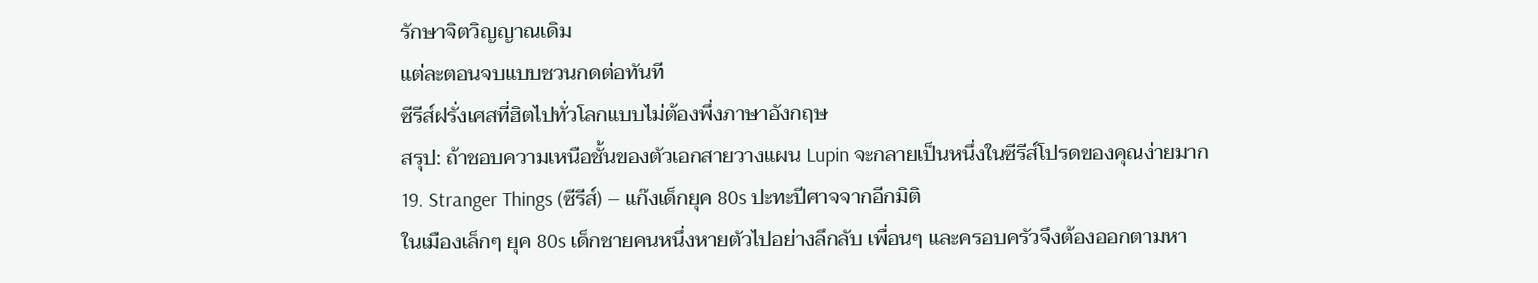รักษาจิตวิญญาณเดิม
แต่ละตอนจบแบบชวนกดต่อทันที
ซีรีส์ฝรั่งเศสที่ฮิตไปทั่วโลกแบบไม่ต้องพึ่งภาษาอังกฤษ
สรุป: ถ้าชอบความเหนือชั้นของตัวเอกสายวางแผน Lupin จะกลายเป็นหนึ่งในซีรีส์โปรดของคุณง่ายมาก
19. Stranger Things (ซีรีส์) – แก๊งเด็กยุค 80s ปะทะปีศาจจากอีกมิติ
ในเมืองเล็กๆ ยุค 80s เด็กชายคนหนึ่งหายตัวไปอย่างลึกลับ เพื่อนๆ และครอบครัวจึงต้องออกตามหา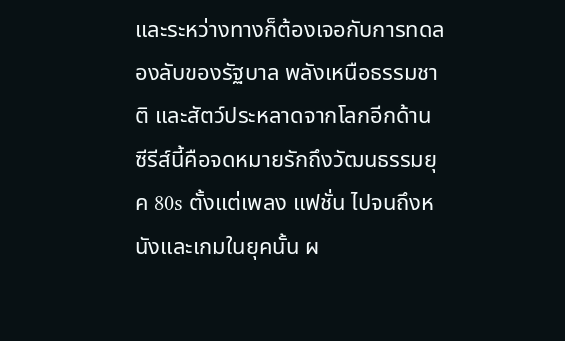และระหว่างทางก็ต้องเจอกับการทดลองลับของรัฐบาล พลังเหนือธรรมชาติ และสัตว์ประหลาดจากโลกอีกด้าน
ซีรีส์นี้คือจดหมายรักถึงวัฒนธรรมยุค 80s ตั้งแต่เพลง แฟชั่น ไปจนถึงหนังและเกมในยุคนั้น ผ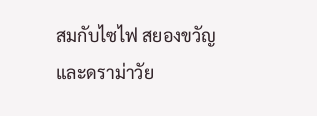สมกับไซไฟ สยองขวัญ และดราม่าวัย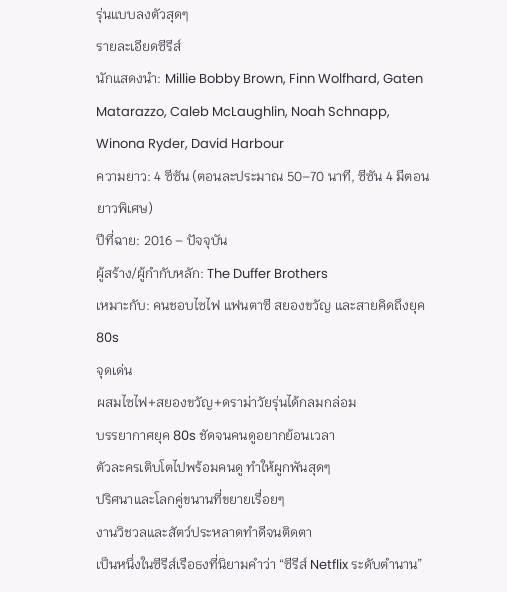รุ่นแบบลงตัวสุดๆ
รายละเอียดซีรีส์
นักแสดงนำ: Millie Bobby Brown, Finn Wolfhard, Gaten Matarazzo, Caleb McLaughlin, Noah Schnapp, Winona Ryder, David Harbour
ความยาว: 4 ซีซัน (ตอนละประมาณ 50–70 นาที, ซีซัน 4 มีตอนยาวพิเศษ)
ปีที่ฉาย: 2016 – ปัจจุบัน
ผู้สร้าง/ผู้กำกับหลัก: The Duffer Brothers
เหมาะกับ: คนชอบไซไฟ แฟนตาซี สยองขวัญ และสายคิดถึงยุค 80s
จุดเด่น
ผสมไซไฟ+สยองขวัญ+ดราม่าวัยรุ่นได้กลมกล่อม
บรรยากาศยุค 80s ชัดจนคนดูอยากย้อนเวลา
ตัวละครเติบโตไปพร้อมคนดู ทำให้ผูกพันสุดๆ
ปริศนาและโลกคู่ขนานที่ขยายเรื่อยๆ
งานวิชวลและสัตว์ประหลาดทำดีจนติดตา
เป็นหนึ่งในซีรีส์เรือธงที่นิยามคำว่า “ซีรีส์ Netflix ระดับตำนาน”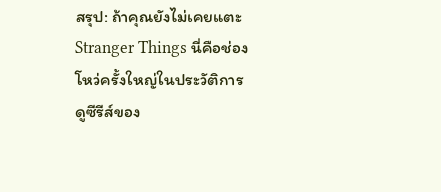สรุป: ถ้าคุณยังไม่เคยแตะ Stranger Things นี่คือช่องโหว่ครั้งใหญ่ในประวัติการดูซีรีส์ของ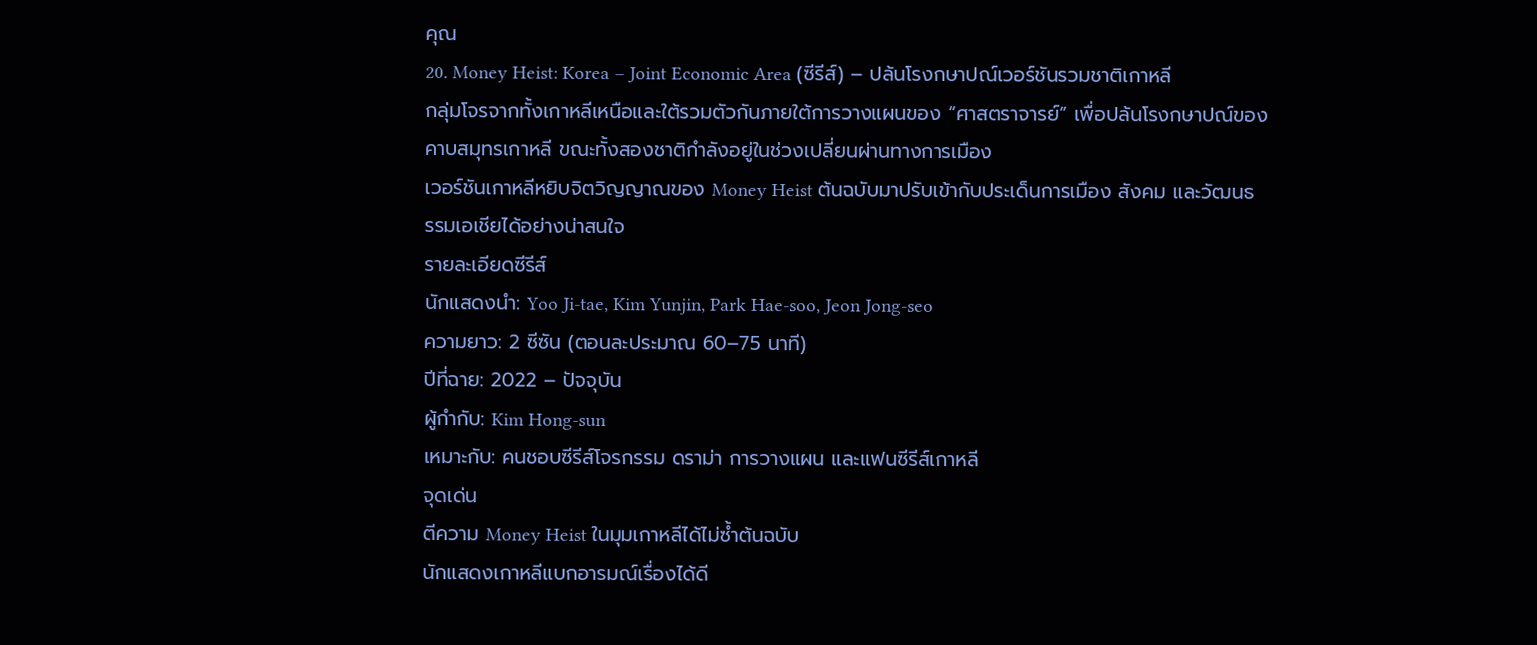คุณ
20. Money Heist: Korea – Joint Economic Area (ซีรีส์) – ปล้นโรงกษาปณ์เวอร์ชันรวมชาติเกาหลี
กลุ่มโจรจากทั้งเกาหลีเหนือและใต้รวมตัวกันภายใต้การวางแผนของ “ศาสตราจารย์” เพื่อปล้นโรงกษาปณ์ของคาบสมุทรเกาหลี ขณะทั้งสองชาติกำลังอยู่ในช่วงเปลี่ยนผ่านทางการเมือง
เวอร์ชันเกาหลีหยิบจิตวิญญาณของ Money Heist ต้นฉบับมาปรับเข้ากับประเด็นการเมือง สังคม และวัฒนธรรมเอเชียได้อย่างน่าสนใจ
รายละเอียดซีรีส์
นักแสดงนำ: Yoo Ji-tae, Kim Yunjin, Park Hae-soo, Jeon Jong-seo
ความยาว: 2 ซีซัน (ตอนละประมาณ 60–75 นาที)
ปีที่ฉาย: 2022 – ปัจจุบัน
ผู้กำกับ: Kim Hong-sun
เหมาะกับ: คนชอบซีรีส์โจรกรรม ดราม่า การวางแผน และแฟนซีรีส์เกาหลี
จุดเด่น
ตีความ Money Heist ในมุมเกาหลีได้ไม่ซ้ำต้นฉบับ
นักแสดงเกาหลีแบกอารมณ์เรื่องได้ดี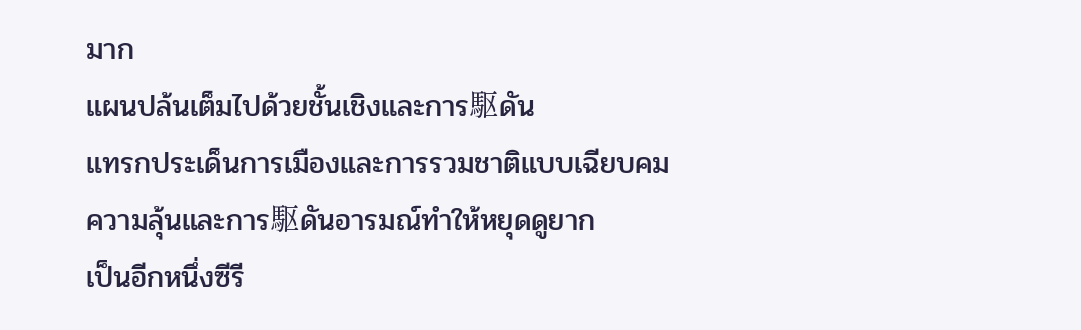มาก
แผนปล้นเต็มไปด้วยชั้นเชิงและการ駆ดัน
แทรกประเด็นการเมืองและการรวมชาติแบบเฉียบคม
ความลุ้นและการ駆ดันอารมณ์ทำให้หยุดดูยาก
เป็นอีกหนึ่งซีรี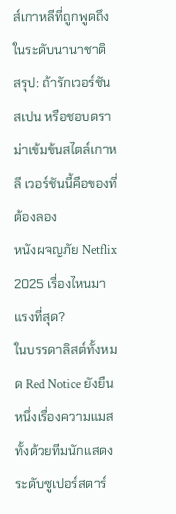ส์เกาหลีที่ถูกพูดถึงในระดับนานาชาติ
สรุป: ถ้ารักเวอร์ชันสเปน หรือชอบดราม่าเข้มข้นสไตล์เกาหลี เวอร์ชันนี้คือของที่ต้องลอง
หนังผจญภัย Netflix 2025 เรื่องไหนมาแรงที่สุด?
ในบรรดาลิสต์ทั้งหมด Red Notice ยังยืนหนึ่งเรื่องความแมส ทั้งด้วยทีมนักแสดงระดับซูเปอร์สตาร์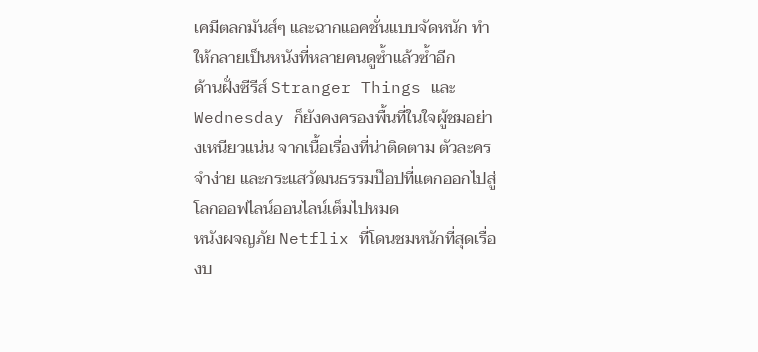เคมีตลกมันส์ๆ และฉากแอคชั่นแบบจัดหนัก ทำให้กลายเป็นหนังที่หลายคนดูซ้ำแล้วซ้ำอีก
ด้านฝั่งซีรีส์ Stranger Things และ Wednesday ก็ยังคงครองพื้นที่ในใจผู้ชมอย่างเหนียวแน่น จากเนื้อเรื่องที่น่าติดตาม ตัวละครจำง่าย และกระแสวัฒนธรรมป๊อปที่แตกออกไปสู่โลกออฟไลน์ออนไลน์เต็มไปหมด
หนังผจญภัย Netflix ที่โดนชมหนักที่สุดเรื่องบ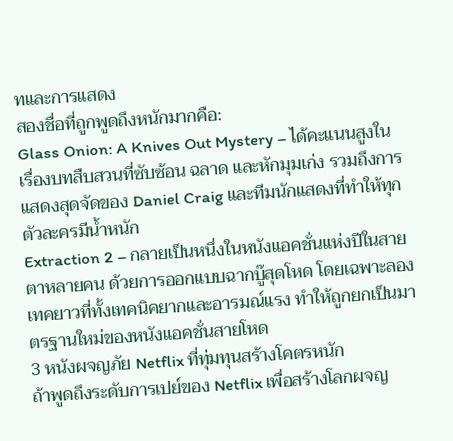ทและการแสดง
สองชื่อที่ถูกพูดถึงหนักมากคือ:
Glass Onion: A Knives Out Mystery – ได้คะแนนสูงในเรื่องบทสืบสวนที่ซับซ้อน ฉลาด และหักมุมเก่ง รวมถึงการแสดงสุดจัดของ Daniel Craig และทีมนักแสดงที่ทำให้ทุกตัวละครมีน้ำหนัก
Extraction 2 – กลายเป็นหนึ่งในหนังแอคชั่นแห่งปีในสายตาหลายคน ด้วยการออกแบบฉากบู๊สุดโหด โดยเฉพาะลองเทคยาวที่ทั้งเทคนิคยากและอารมณ์แรง ทำให้ถูกยกเป็นมาตรฐานใหม่ของหนังแอคชั่นสายโหด
3 หนังผจญภัย Netflix ที่ทุ่มทุนสร้างโคตรหนัก
ถ้าพูดถึงระดับการเปย์ของ Netflix เพื่อสร้างโลกผจญ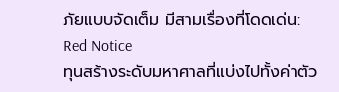ภัยแบบจัดเต็ม มีสามเรื่องที่โดดเด่น:
Red Notice
ทุนสร้างระดับมหาศาลที่แบ่งไปทั้งค่าตัว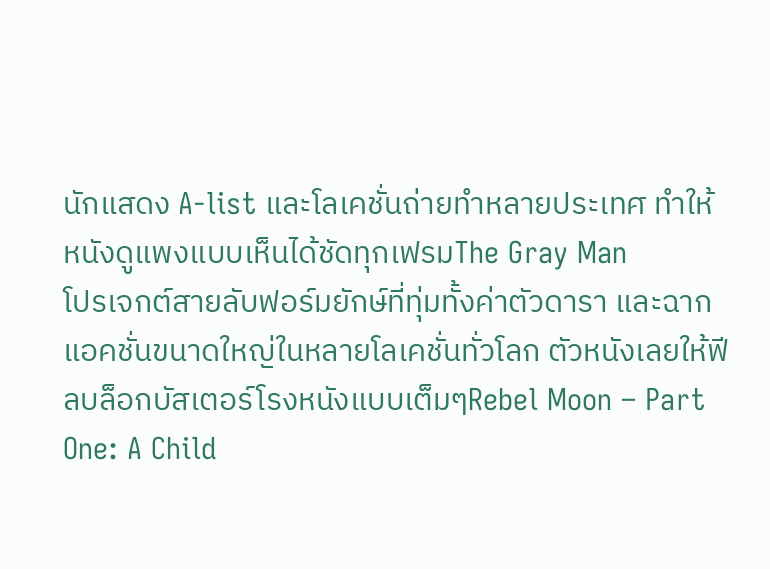นักแสดง A-list และโลเคชั่นถ่ายทำหลายประเทศ ทำให้หนังดูแพงแบบเห็นได้ชัดทุกเฟรมThe Gray Man
โปรเจกต์สายลับฟอร์มยักษ์ที่ทุ่มทั้งค่าตัวดารา และฉากแอคชั่นขนาดใหญ่ในหลายโลเคชั่นทั่วโลก ตัวหนังเลยให้ฟีลบล็อกบัสเตอร์โรงหนังแบบเต็มๆRebel Moon – Part One: A Child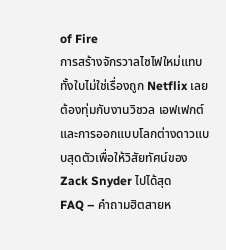of Fire
การสร้างจักรวาลไซไฟใหม่แทบทั้งใบไม่ใช่เรื่องถูก Netflix เลยต้องทุ่มกับงานวิชวล เอฟเฟกต์ และการออกแบบโลกต่างดาวแบบสุดตัวเพื่อให้วิสัยทัศน์ของ Zack Snyder ไปได้สุด
FAQ – คำถามฮิตสายห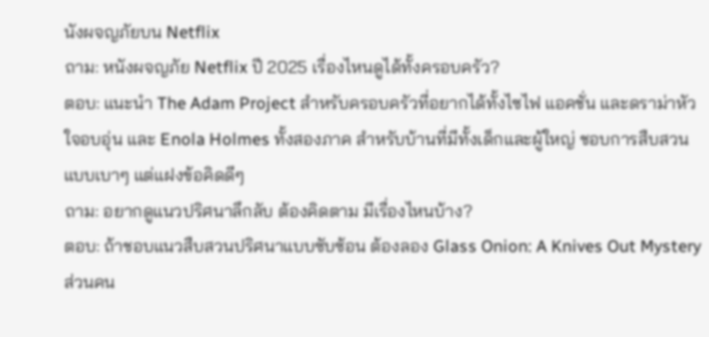นังผจญภัยบน Netflix
ถาม: หนังผจญภัย Netflix ปี 2025 เรื่องไหนดูได้ทั้งครอบครัว?
ตอบ: แนะนำ The Adam Project สำหรับครอบครัวที่อยากได้ทั้งไซไฟ แอคชั่น และดราม่าหัวใจอบอุ่น และ Enola Holmes ทั้งสองภาค สำหรับบ้านที่มีทั้งเด็กและผู้ใหญ่ ชอบการสืบสวนแบบเบาๆ แต่แฝงข้อคิดดีๆ
ถาม: อยากดูแนวปริศนาลึกลับ ต้องคิดตาม มีเรื่องไหนบ้าง?
ตอบ: ถ้าชอบแนวสืบสวนปริศนาแบบซับซ้อน ต้องลอง Glass Onion: A Knives Out Mystery ส่วนคน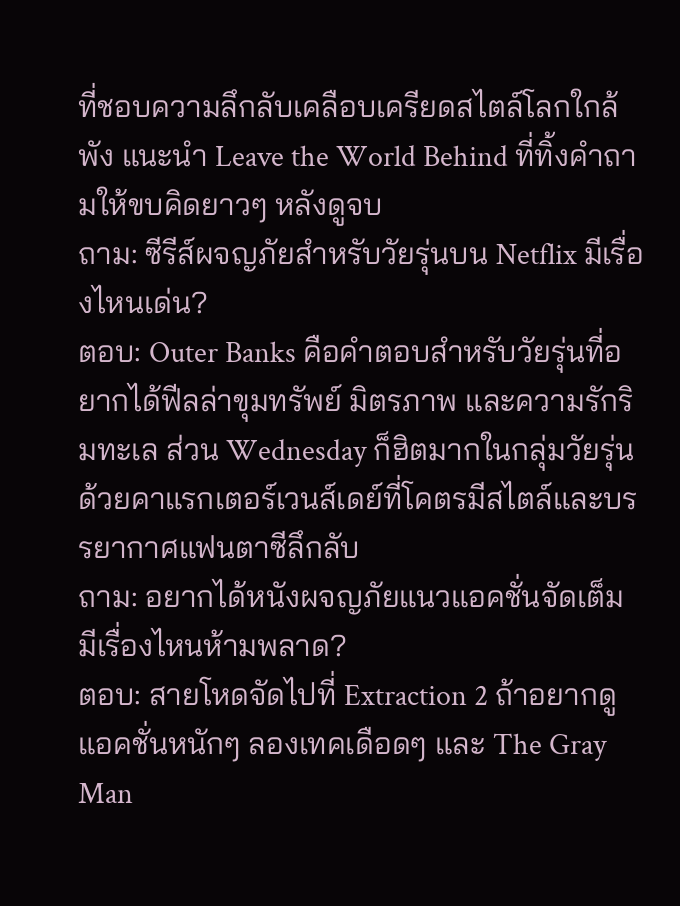ที่ชอบความลึกลับเคลือบเครียดสไตล์โลกใกล้พัง แนะนำ Leave the World Behind ที่ทิ้งคำถามให้ขบคิดยาวๆ หลังดูจบ
ถาม: ซีรีส์ผจญภัยสำหรับวัยรุ่นบน Netflix มีเรื่องไหนเด่น?
ตอบ: Outer Banks คือคำตอบสำหรับวัยรุ่นที่อยากได้ฟีลล่าขุมทรัพย์ มิตรภาพ และความรักริมทะเล ส่วน Wednesday ก็ฮิตมากในกลุ่มวัยรุ่น ด้วยคาแรกเตอร์เวนส์เดย์ที่โคตรมีสไตล์และบรรยากาศแฟนตาซีลึกลับ
ถาม: อยากได้หนังผจญภัยแนวแอคชั่นจัดเต็ม มีเรื่องไหนห้ามพลาด?
ตอบ: สายโหดจัดไปที่ Extraction 2 ถ้าอยากดูแอคชั่นหนักๆ ลองเทคเดือดๆ และ The Gray Man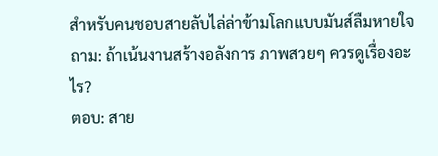สำหรับคนชอบสายลับไล่ล่าข้ามโลกแบบมันส์ลืมหายใจ
ถาม: ถ้าเน้นงานสร้างอลังการ ภาพสวยๆ ควรดูเรื่องอะไร?
ตอบ: สาย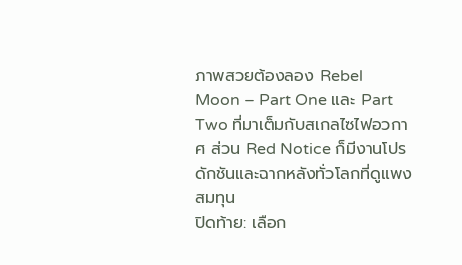ภาพสวยต้องลอง Rebel Moon – Part One และ Part Two ที่มาเต็มกับสเกลไซไฟอวกาศ ส่วน Red Notice ก็มีงานโปรดักชันและฉากหลังทั่วโลกที่ดูแพงสมทุน
ปิดท้าย: เลือก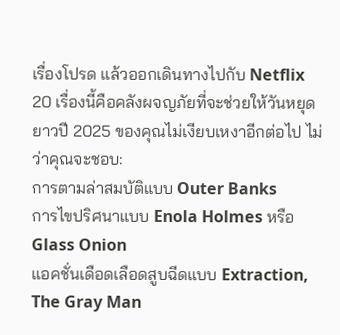เรื่องโปรด แล้วออกเดินทางไปกับ Netflix
20 เรื่องนี้คือคลังผจญภัยที่จะช่วยให้วันหยุดยาวปี 2025 ของคุณไม่เงียบเหงาอีกต่อไป ไม่ว่าคุณจะชอบ:
การตามล่าสมบัติแบบ Outer Banks
การไขปริศนาแบบ Enola Holmes หรือ Glass Onion
แอคชั่นเดือดเลือดสูบฉีดแบบ Extraction, The Gray Man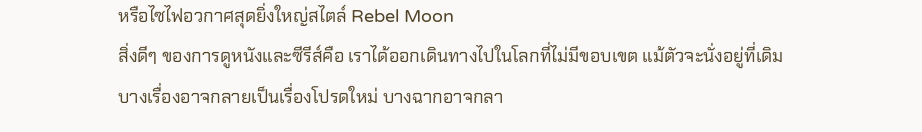หรือไซไฟอวกาศสุดยิ่งใหญ่สไตล์ Rebel Moon
สิ่งดีๆ ของการดูหนังและซีรีส์คือ เราได้ออกเดินทางไปในโลกที่ไม่มีขอบเขต แม้ตัวจะนั่งอยู่ที่เดิม บางเรื่องอาจกลายเป็นเรื่องโปรดใหม่ บางฉากอาจกลา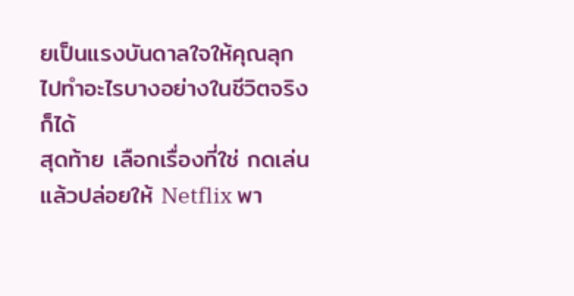ยเป็นแรงบันดาลใจให้คุณลุกไปทำอะไรบางอย่างในชีวิตจริงก็ได้
สุดท้าย เลือกเรื่องที่ใช่ กดเล่น แล้วปล่อยให้ Netflix พา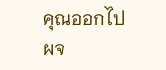คุณออกไปผจ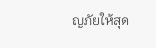ญภัยให้สุด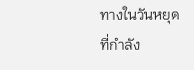ทางในวันหยุดที่กำลัง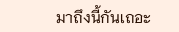มาถึงนี้กันเถอะ